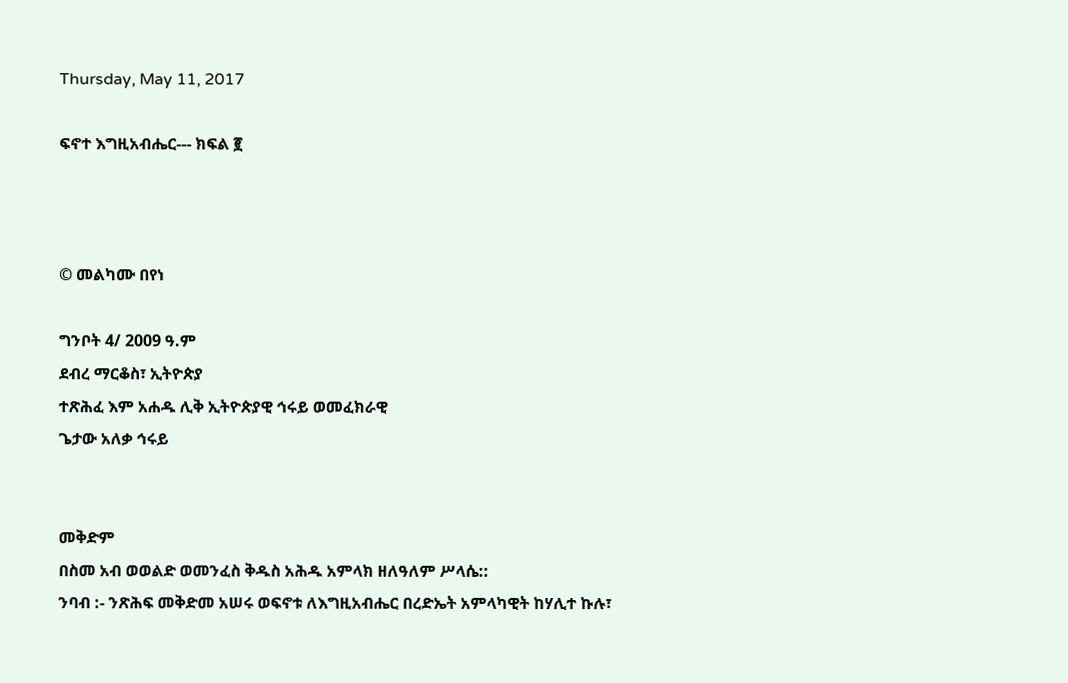Thursday, May 11, 2017

ፍኖተ እግዚአብሔር--- ክፍል ፪



© መልካሙ በየነ

ግንቦት 4/ 2009 ዓ.ም
ደብረ ማርቆስ፣ ኢትዮጵያ
ተጽሕፈ እም አሐዱ ሊቅ ኢትዮጵያዊ ኅሩይ ወመፈክራዊ
ጌታው አለቃ ኅሩይ


መቅድም
በስመ አብ ወወልድ ወመንፈስ ቅዱስ አሕዱ አምላክ ዘለዓለም ሥላሴ::
ንባብ :- ንጽሕፍ መቅድመ አሠሩ ወፍኖቱ ለእግዚአብሔር በረድኤት አምላካዊት ከሃሊተ ኩሉ፣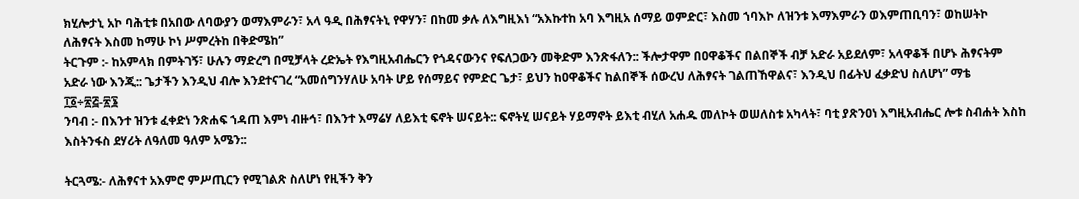ክሂሎታኒ አኮ ባሕቲቱ በአበው ለባውያን ወማእምራን፣ አላ ዓዲ በሕፃናትኒ የዋሃን፣ በከመ ቃሉ ለእግዚእነ “አእኩተከ አባ እግዚአ ሰማይ ወምድር፣ እስመ ኀባእኮ ለዝንቱ እማእምራን ወእምጠቢባን፣ ወከሠትኮ ለሕፃናት እስመ ከማሁ ኮነ ሥምረትከ በቅድሜከ”
ትርጉም :- ከአምላክ በምትገኝ፣ ሁሉን ማድረግ በሚቻላት ረድኤት የእግዚአብሔርን የጎዳናውንና የፍለጋውን መቅድም እንጽፋለን:: ችሎታዋም በዐዋቆችና በልበኞች ብቻ አድራ አይደለም፣ አላዋቆች በሆኑ ሕፃናትም አድራ ነው እንጂ:: ጌታችን እንዲህ ብሎ እንደተናገረ “አመሰግንሃለሁ አባት ሆይ የሰማይና የምድር ጌታ፣ ይህን ከዐዋቆችና ከልበኞች ሰውረህ ለሕፃናት ገልጠኸዋልና፣ እንዲህ በፊትህ ፈቃድህ ስለሆነ” ማቴ ፲፩÷፳፭-፳፮
ንባብ :- በእንተ ዝንቱ ፈቀድነ ንጽሐፍ ኀዳጠ እምነ ብዙኅ፣ በእንተ እማሬሃ ለይእቲ ፍኖት ሠናይት:: ፍኖትሂ ሠናይት ሃይማኖት ይእቲ ብሂለ አሐዱ መለኮት ወሠለስቱ አካላት፣ ባቲ ያጽንዐነ እግዚአብሔር ሎቱ ስብሐት እስከ እስትንፋስ ደሃሪት ለዓለመ ዓለም አሜን::

ትርጓሜ:- ለሕፃናተ አእምሮ ምሥጢርን የሚገልጽ ስለሆነ የዚችን ቅን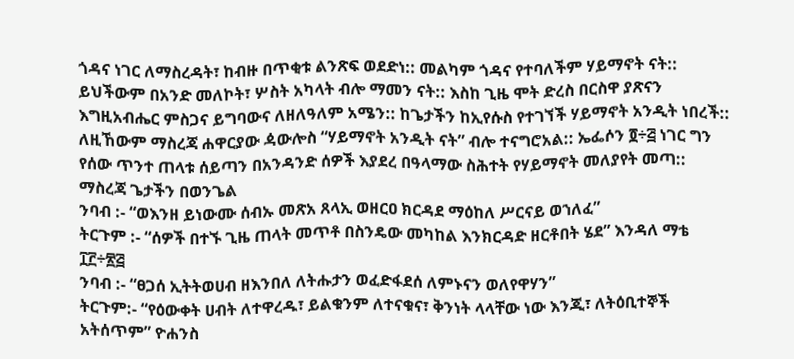ጎዳና ነገር ለማስረዳት፣ ከብዙ በጥቂቱ ልንጽፍ ወደድነ:: መልካም ጎዳና የተባለችም ሃይማኖት ናት:: ይህችውም በአንድ መለኮት፣ ሦስት አካላት ብሎ ማመን ናት:: እስከ ጊዜ ሞት ድረስ በርስዋ ያጽናን እግዚአብሔር ምስጋና ይግባውና ለዘለዓለም አሜን:: ከጌታችን ከኢየሱስ የተገኘች ሃይማኖት አንዲት ነበረች:: ለዚኸውም ማስረጃ ሐዋርያው ዻውሎስ “ሃይማኖት አንዲት ናት” ብሎ ተናግሮአል:: ኤፌሶን ፬÷፭ ነገር ግን የሰው ጥንተ ጠላቱ ሰይጣን በአንዳንድ ሰዎች እያደረ በዓላማው ስሕተት የሃይማኖት መለያየት መጣ:: ማስረጃ ጌታችን በወንጌል
ንባብ :- “ወእንዘ ይነውሙ ሰብኡ መጽአ ጸላኢ ወዘርዐ ክርዳደ ማዕከለ ሥርናይ ወኀለፈ”
ትርጉም :- “ሰዎች በተኙ ጊዜ ጠላት መጥቶ በስንዴው መካከል እንክርዳድ ዘርቶበት ሄደ” እንዳለ ማቴ ፲፫÷፳፭
ንባብ :- “ፀጋሰ ኢትትወሀብ ዘእንበለ ለትሑታን ወፈድፋደሰ ለምኑናን ወለየዋሃን”
ትርጉም:- “የዕውቀት ሀብት ለተዋረዱ፣ ይልቁንም ለተናቁና፣ ቅንነት ላላቸው ነው እንጂ፣ ለትዕቢተኞች አትሰጥም” ዮሐንስ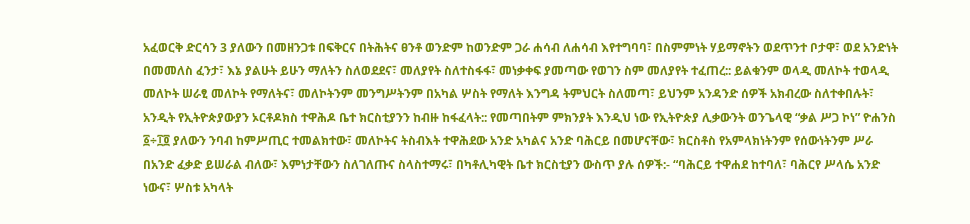አፈወርቅ ድርሳን 3 ያለውን በመዘንጋቱ በፍቅርና በትሕትና ፀንቶ ወንድም ከወንድም ጋራ ሐሳብ ለሐሳብ እየተግባባ፣ በስምምነት ሃይማኖትን ወደጥንተ ቦታዋ፣ ወደ አንድነት በመመለስ ፈንታ፣ እኔ ያልሁት ይሁን ማለትን ስለወደደና፣ መለያየት ስለተስፋፋ፣ መነቃቀፍ ያመጣው የወገን ስም መለያየት ተፈጠረ:: ይልቁንም ወላዲ መለኮት ተወላዲ መለኮት ሠራፂ መለኮት የማለትና፣ መለኮትንም መንግሥትንም በአካል ሦስት የማለት እንግዳ ትምህርት ስለመጣ፣ ይህንም አንዳንድ ሰዎች አክብረው ስለተቀበሉት፣ አንዲት የኢትዮጵያውያን ኦርቶዶክስ ተዋሕዶ ቤተ ክርስቲያንን ከብዙ ከፋፈላት:: የመጣበትም ምክንያት እንዲህ ነው የኢትዮጵያ ሊቃውንት ወንጌላዊ “ቃል ሥጋ ኮነ” ዮሐንስ ፩÷፲፬ ያለውን ንባብ ከምሥጢር ተመልክተው፣ መለኮትና ትስብእት ተዋሕደው አንድ አካልና አንድ ባሕርይ በመሆናቸው፣ ክርስቶስ የአምላክነትንም የሰውነትንም ሥራ በአንድ ፈቃድ ይሠራል ብለው፣ እምነታቸውን ስለገለጡና ስላስተማሩ፣ በካቶሊካዊት ቤተ ክርስቲያን ውስጥ ያሉ ሰዎች:- “ባሕርይ ተዋሐደ ከተባለ፣ ባሕርየ ሥላሴ አንድ ነውና፣ ሦስቱ አካላት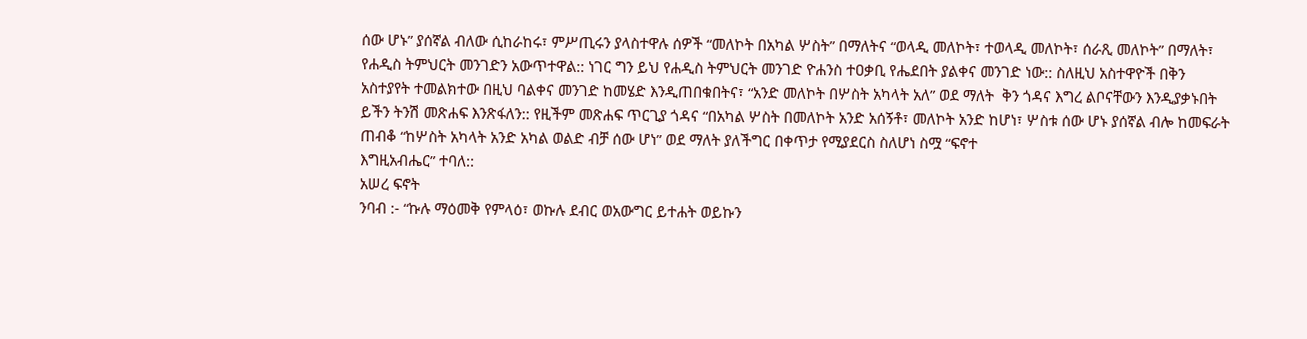ሰው ሆኑ” ያሰኛል ብለው ሲከራከሩ፣ ምሥጢሩን ያላስተዋሉ ሰዎች “መለኮት በአካል ሦስት” በማለትና “ወላዲ መለኮት፣ ተወላዲ መለኮት፣ ሰራጺ መለኮት” በማለት፣ የሐዲስ ትምህርት መንገድን አውጥተዋል:: ነገር ግን ይህ የሐዲስ ትምህርት መንገድ ዮሐንስ ተዐቃቢ የሔደበት ያልቀና መንገድ ነው:: ስለዚህ አስተዋዮች በቅን አስተያየት ተመልክተው በዚህ ባልቀና መንገድ ከመሄድ እንዲጠበቁበትና፣ “አንድ መለኮት በሦስት አካላት አለ” ወደ ማለት  ቅን ጎዳና እግረ ልቦናቸውን እንዲያቃኑበት ይችን ትንሽ መጽሐፍ እንጽፋለን:: የዚችም መጽሐፍ ጥርጊያ ጎዳና “በአካል ሦስት በመለኮት አንድ አሰኝቶ፣ መለኮት አንድ ከሆነ፣ ሦስቱ ሰው ሆኑ ያሰኛል ብሎ ከመፍራት ጠብቆ “ከሦስት አካላት አንድ አካል ወልድ ብቻ ሰው ሆነ” ወደ ማለት ያለችግር በቀጥታ የሚያደርስ ስለሆነ ስሟ “ፍኖተ
እግዚአብሔር” ተባለ::
አሠረ ፍኖት
ንባብ :- “ኩሉ ማዕመቅ የምላዕ፣ ወኩሉ ደብር ወአውግር ይተሐት ወይኩን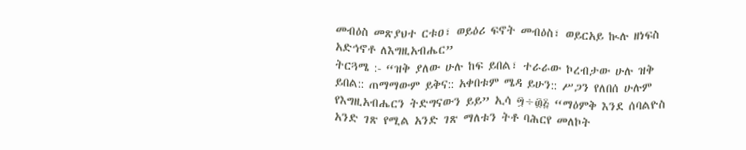መብዕስ መጽያህተ ርቱዐ፣ ወይዕሪ ፍኖት መብዕስ፣ ወይርአይ ኲሉ ዘነፍስ አድኅኖቶ ለእግዚአብሔር”
ትርጓሜ :- “ዝቅ ያለው ሁሉ ከፍ ይበል፣ ተራራው ኮረብታው ሁሉ ዝቅ ይበል:: ጠማማውም ይቅና:: አቀበቱም ሜዳ ይሁን:: ሥጋን የለበሰ ሁሉም የእግዚአብሔርን ትድግናውን ይይ” ኢሳ ፵÷፴፭ “ማዕምቅ እንደ ሰባልዮስ አንድ ገጽ የሚል አንድ ገጽ ማለቱን ትቶ ባሕርየ መለኮት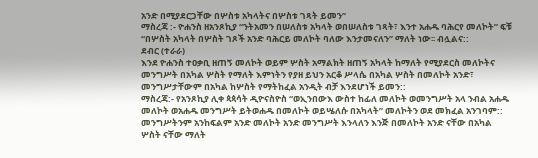አንድ በሚያደርጋቸው በሦስቱ አካላትና በሦስቱ ገጻት ይመን”
ማስረጃ :- ዮሐንስ ዘአንጾኪያ “ንትአመን በሠለስቱ አካላት ወበሠለስቱ ገጻት፣ እንተ አሐዱ ባሕርየ መለኮት” ፍቹ “በሦስት አካላት በሦስት ገጾች አንድ ባሕርይ መለኮት ባለው እንታመናለን” ማለት ነው፡፡ ብሏልና::
ደብር (ተራራ)
እንደ ዮሐንስ ተዐቃቢ ዘጠኝ መለኮት ወይም ሦስት አማልክት ዘጠኝ አካላት ከማለት የሚያደርስ መለኮትና መንግሥት በአካል ሦስት የማለት እምነትን የያዘ ይህን አርቆ ሥላሴ በአካል ሦስት በመለኮት አንድ፣ መንግሥታቸውም በአካል ከሦስት የማትከፈል አንዲት ብቻ እንደሆነች ይመን::
ማስረጃ:- የአንጾኪያ ሊቀ ጳጳሳት ዲዮናስዮስ “ወኢንበውእ ውስተ ከፊለ መለኮት ወመንግሥት አላ ንብል አሐዱ መለኮት ወአሐዱ መንግሥት ይትወሐዱ በመለኮት ወይሤለሱ በአካላት” መለኮትን ወደ መክፈል አንገባም:: መንግሥትንም አንከፍልም አንድ መለኮት አንድ መንግሥት እንላለን እንጅ በመለኮት አንድ ናቸው በአካል ሦስት ናቸው ማለት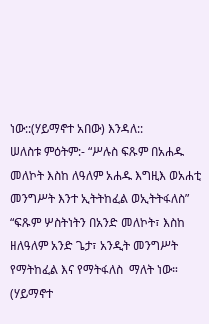ነው::(ሃይማኖተ አበው) እንዳለ::
ሠለስቱ ምዕትም:- “ሥሉስ ፍጹም በአሐዱ መለኮት እስከ ለዓለም አሐዱ እግዚእ ወአሐቲ መንግሥት እንተ ኢትትከፈል ወኢትትፋለስ” “ፍጹም ሦስትነትን በአንድ መለኮት፣ እስከ ዘለዓለም አንድ ጌታ፣ አንዲት መንግሥት የማትከፈል እና የማትፋለስ  ማለት ነው። (ሃይማኖተ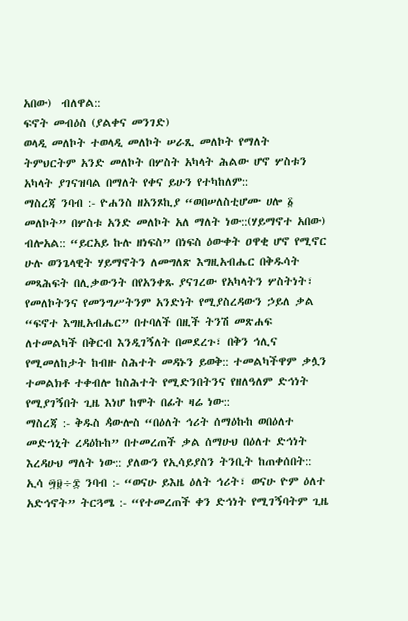አበው)  ብለዋል::
ፍኖት መብዕስ (ያልቀና መንገድ)
ወላዲ መለኮት ተወላዲ መለኮት ሠራጺ መለኮት የማለት ትምህርትም አንድ መለኮት በሦስት አካላት ሕልው ሆኖ ሦስቱን አካላት ያገናዝባል በማለት የቀና ይሁን የተካከለም::
ማስረጃ ንባብ :- ዮሐንስ ዘአንጾኪያ “ወበሠለስቲሆሙ ሀሎ ፩ መለኮት” በሦስቱ አንድ መለኮት አለ ማለት ነው::(ሃይማኖተ አበው) ብሎአል:: “ይርአይ ኩሉ ዘነፍስ” በነፍስ ዕውቀት ዐዋቂ ሆኖ የሚኖር ሁሉ ወንጌላዊት ሃይማኖትን ለመግለጽ እግዚአብሔር በቅዱሳት መጻሕፍት በሊቃውንት በየአንቀጹ ያናገረው የአካላትን ሦስትነት፣ የመለኮትንና የመንግሥትንም አንድነት የሚያስረዳውን ኃይለ ቃል “ፍኖተ እግዚአብሔር” በተባለች በዚች ትንሽ መጽሐፍ ለተመልካች በቅርብ እንዲገኝለት በመደረጉ፣ በቅን ኅሊና የሚመለከታት ከብዙ ስሕተት መዳኑን ይወቅ:: ተመልካችዋም ቃሏን ተመልክቶ ተቀብሎ ከስሕተት የሚድንበትንና የዘለዓለም ድኅነት የሚያገኝበት ጊዜ እነሆ ከሞት በፊት ዛሬ ነው::
ማስረጃ :- ቅዱስ ዻውሎስ “በዕለት ኅሪት ሰማዕኩከ ወበዕለተ መድኀኒት ረዳዕኩከ” በተመረጠች ቃል ሰማሁህ በዕለተ ድኅነት እረዳሁህ ማለት ነው:: ያለውን የኢሳይያስን ትንቢት ከጠቀሰበት:: ኢሳ ፵፱÷፰ ንባብ :- “ወናሁ ይእዜ ዕለት ኅሪት፣ ወናሁ ዮም ዕለተ አድኅኖት” ትርጓሜ :- “የተመረጠች ቀን ድኅነት የሚገኝባትም ጊዜ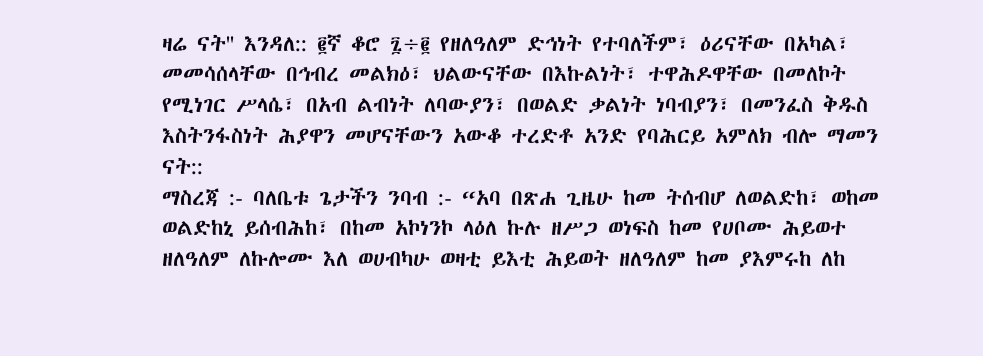ዛሬ ናት'' እንዳለ:: ፪ኛ ቆሮ ፯÷፪ የዘለዓለም ድኅነት የተባለችም፣ ዕሪናቸው በአካል፣ መመሳሰላቸው በኅብረ መልክዕ፣ ህልውናቸው በእኩልነት፣ ተዋሕዶዋቸው በመለኮት የሚነገር ሥላሴ፣ በአብ ልብነት ለባውያን፣ በወልድ ቃልነት ነባብያን፣ በመንፈስ ቅዱስ እስትንፋስነት ሕያዋን መሆናቸውን አውቆ ተረድቶ አንድ የባሕርይ አምለክ ብሎ ማመን ናት::
ማስረጃ :- ባለቤቱ ጌታችን ንባብ :- “አባ በጽሐ ጊዜሁ ከመ ትሰብሆ ለወልድከ፣ ወከመ ወልድከኒ ይሰብሕከ፣ በከመ አኮነንኮ ላዕለ ኩሉ ዘሥጋ ወነፍስ ከመ የሀቦሙ ሕይወተ ዘለዓለም ለኩሎሙ እለ ወሀብካሁ ወዛቲ ይእቲ ሕይወት ዘለዓለም ከመ ያእምሩከ ለከ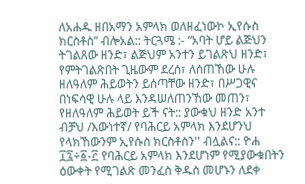ለአሐዱ ዘበአማን አምላክ ወለዘፈነውኮ ኢየሱስ ክርስቶስ” ብሎአል:: ትርጓሜ :- “አባት ሆይ ልጅህን ትገልጸው ዘንድ፣ ልጅህም አንተን ይገልጽህ ዘንድ፣ የምትገልጽበት ጊዜውም ደረሰ፣ ለሰጠኸው ሁሉ ዘለዓለም ሕይወትን ይሰጣቸው ዘንድ፣ በሥጋዊና በነፍሳዊ ሁሉ ላይ እንዳሠለጠንኸው መጠን፣ የዘለዓለም ሕይወት ይች ናት:: ያውቁህ ዘንድ አንተ ብቻህ /እውነተኛ/ የባሕርይ አምላክ እንደሆንህ የላክኸውንም ኢየሱስ ክርስቶስን'' ብሏልና:: ዮሐ ፲፯÷፩-፫ የባሕርይ አምላክ እንደሆነም የሚያውቁበትን ዕውቀት የሚገልጽ መንፈስ ቅዱስ መሆኑን ለደቀ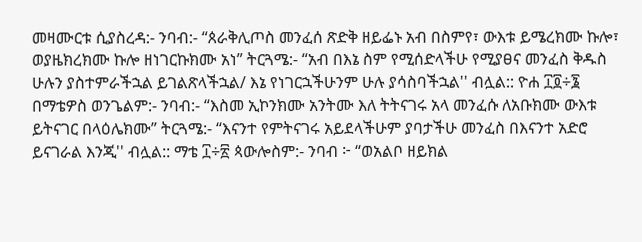መዛሙርቱ ሲያስረዳ:- ንባብ:- “ጰራቅሊጦስ መንፈሰ ጽድቅ ዘይፌኑ አብ በስምየ፣ ውእቱ ይሜረክሙ ኩሎ፣ ወያዜክረክሙ ኩሎ ዘነገርኩክሙ አነ” ትርጓሜ:- “አብ በእኔ ስም የሚሰድላችሁ የሚያፀና መንፈስ ቅዱስ ሁሉን ያስተምራችኋል ይገልጽላችኋል/ እኔ የነገርኋችሁንም ሁሉ ያሳስባችኋል'' ብሏል:: ዮሐ ፲፬÷፮ በማቴዎስ ወንጌልም:- ንባብ:- “እስመ ኢኮንክሙ አንትሙ እለ ትትናገሩ አላ መንፈሱ ለአቡክሙ ውእቱ ይትናገር በላዕሌክሙ” ትርጓሜ:- “እናንተ የምትናገሩ አይደላችሁም ያባታችሁ መንፈስ በእናንተ አድሮ ይናገራል እንጂ'' ብሏል:: ማቴ ፲÷፳ ጳውሎስም:- ንባብ ፦ “ወአልቦ ዘይክል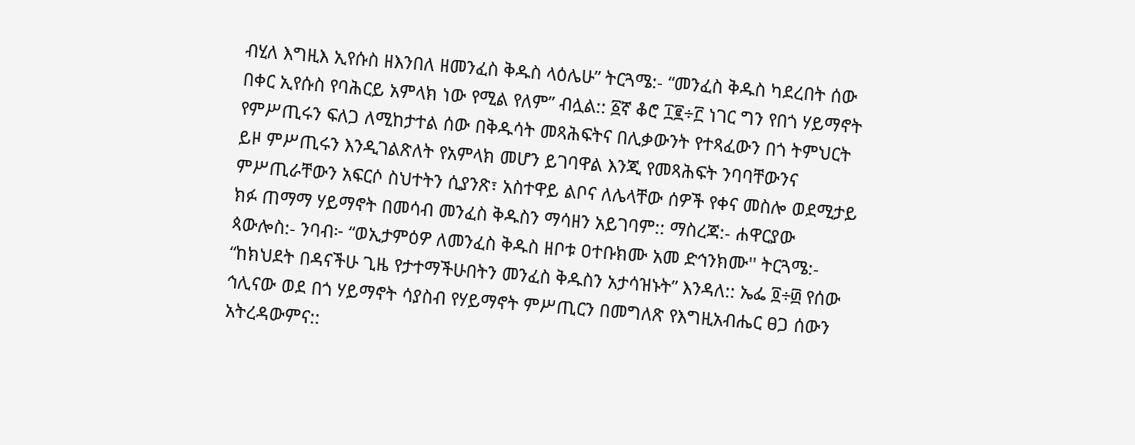ብሂለ እግዚእ ኢየሱስ ዘእንበለ ዘመንፈስ ቅዱስ ላዕሌሁ” ትርጓሜ:- “መንፈስ ቅዱስ ካደረበት ሰው በቀር ኢየሱስ የባሕርይ አምላክ ነው የሚል የለም” ብሏል:: ፩ኛ ቆሮ ፲፪÷፫ ነገር ግን የበጎ ሃይማኖት የምሥጢሩን ፍለጋ ለሚከታተል ሰው በቅዱሳት መጻሕፍትና በሊቃውንት የተጻፈውን በጎ ትምህርት ይዞ ምሥጢሩን እንዲገልጽለት የአምላክ መሆን ይገባዋል እንጂ የመጻሕፍት ንባባቸውንና ምሥጢራቸውን አፍርሶ ስህተትን ሲያንጽ፣ አስተዋይ ልቦና ለሌላቸው ሰዎች የቀና መስሎ ወደሚታይ ክፉ ጠማማ ሃይማኖት በመሳብ መንፈስ ቅዱስን ማሳዘን አይገባም:: ማስረጃ:- ሐዋርያው ጳውሎስ:- ንባብ፦ “ወኢታምዕዎ ለመንፈስ ቅዱስ ዘቦቱ ዐተቡክሙ አመ ድኅንክሙ'' ትርጓሜ:- “ከክህደት በዳናችሁ ጊዜ የታተማችሁበትን መንፈስ ቅዱስን አታሳዝኑት” እንዳለ:: ኤፌ ፬÷፴ የሰው ኅሊናው ወደ በጎ ሃይማኖት ሳያስብ የሃይማኖት ምሥጢርን በመግለጽ የእግዚአብሔር ፀጋ ሰውን አትረዳውምና::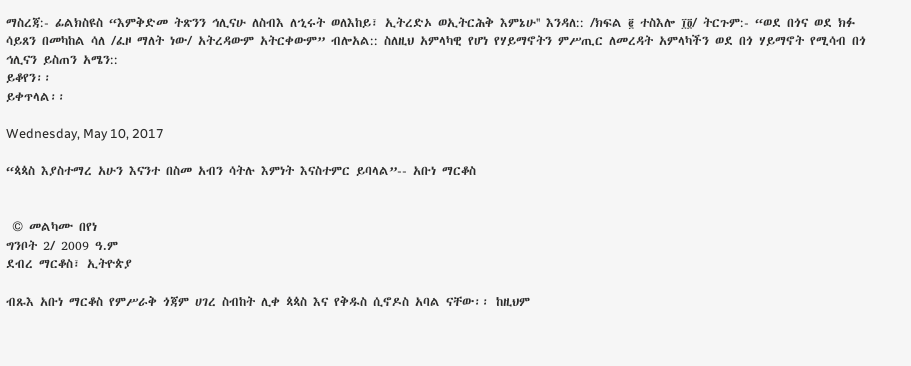ማስረጃ:- ፊልክስዩስ “እምቅድመ ትጽንን ኅሊናሁ ለስብእ ለኂሩት ወለእከይ፣ ኢትረድኦ ወኢትርሕቅ እምኔሁ'' እንዳለ:: /ክፍል ፪ ተስእሎ ፲፬/ ትርጉም:- “ወደ በጎና ወደ ክፉ ሳይጸን በመካከል ሳለ /ፈዞ ማለት ነው/ አትረዳውም አትርቀውም” ብሎአል:: ስለዚህ አምላካዊ የሆነ የሃይማኖትን ምሥጢር ለመረዳት አምላካችን ወደ በጎ ሃይማኖት የሚሳብ በጎ ኅሊናን ይስጠን አሜን::
ይቆየን፡፡
ይቀጥላል፡፡

Wednesday, May 10, 2017

“ጳጳስ እያስተማረ አሁን እናንተ በስመ አብን ሳትሉ እምነት እናስተምር ይባላል”-- አቡነ ማርቆስ


 © መልካሙ በየነ
ግንቦት 2/ 2009 ዓ.ም
ደብረ ማርቆስ፣ ኢትዮጵያ

ብጹእ አቡነ ማርቆስ የምሥራቅ ጎጃም ሀገረ ስብከት ሊቀ ጳጳስ እና የቅዱስ ሲኖዶስ አባል ናቸው፡፡ ከዚህም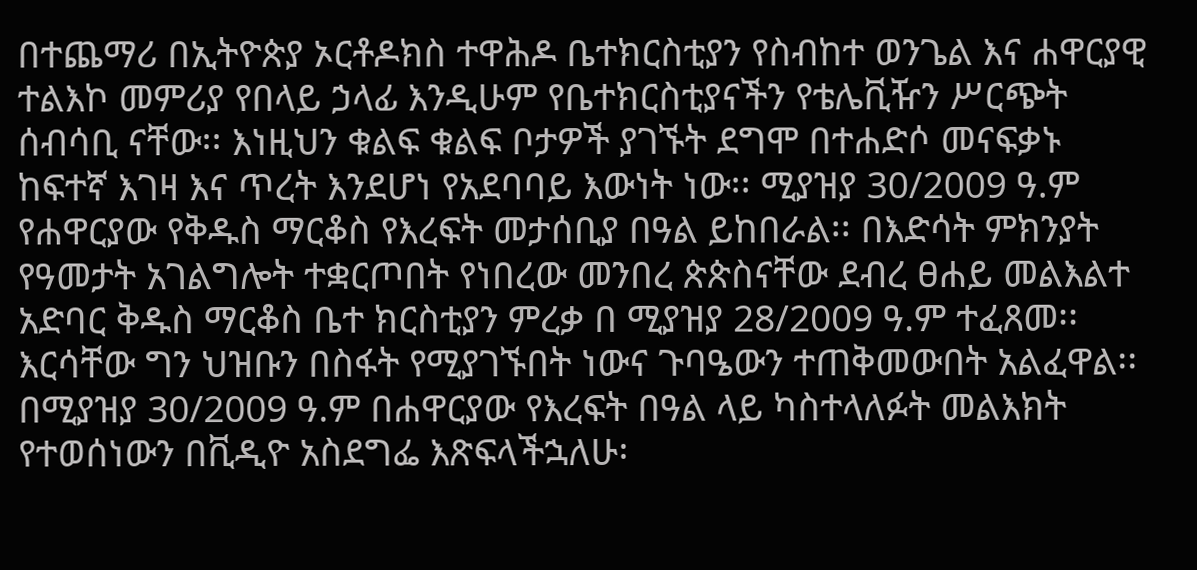በተጨማሪ በኢትዮጵያ ኦርቶዶክስ ተዋሕዶ ቤተክርስቲያን የስብከተ ወንጌል እና ሐዋርያዊ ተልእኮ መምሪያ የበላይ ኃላፊ እንዲሁም የቤተክርስቲያናችን የቴሌቪዥን ሥርጭት ሰብሳቢ ናቸው፡፡ እነዚህን ቁልፍ ቁልፍ ቦታዎች ያገኙት ደግሞ በተሐድሶ መናፍቃኑ ከፍተኛ እገዛ እና ጥረት እንደሆነ የአደባባይ እውነት ነው፡፡ ሚያዝያ 30/2009 ዓ.ም የሐዋርያው የቅዱስ ማርቆስ የእረፍት መታሰቢያ በዓል ይከበራል፡፡ በእድሳት ምክንያት የዓመታት አገልግሎት ተቋርጦበት የነበረው መንበረ ጵጵስናቸው ደብረ ፀሐይ መልእልተ አድባር ቅዱስ ማርቆስ ቤተ ክርስቲያን ምረቃ በ ሚያዝያ 28/2009 ዓ.ም ተፈጸመ፡፡ እርሳቸው ግን ህዝቡን በስፋት የሚያገኙበት ነውና ጉባዔውን ተጠቅመውበት አልፈዋል፡፡ በሚያዝያ 30/2009 ዓ.ም በሐዋርያው የእረፍት በዓል ላይ ካስተላለፉት መልእክት የተወሰነውን በቪዲዮ አስደግፌ እጽፍላችኋለሁ፡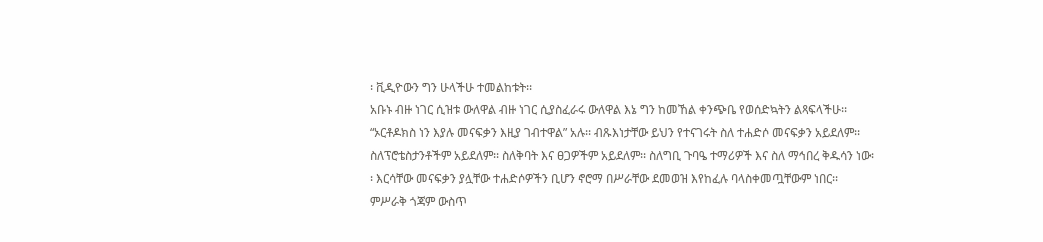፡ ቪዲዮውን ግን ሁላችሁ ተመልከቱት፡፡
አቡኑ ብዙ ነገር ሲዝቱ ውለዋል ብዙ ነገር ሲያስፈራሩ ውለዋል እኔ ግን ከመኸል ቀንጭቤ የወሰድኳትን ልጻፍላችሁ፡፡
“ኦርቶዶክስ ነን እያሉ መናፍቃን እዚያ ገብተዋል” አሉ፡፡ ብጹእነታቸው ይህን የተናገሩት ስለ ተሐድሶ መናፍቃን አይደለም፡፡ ስለፕሮቴስታንቶችም አይደለም፡፡ ስለቅባት እና ፀጋዎችም አይደለም፡፡ ስለግቢ ጉባዔ ተማሪዎች እና ስለ ማኅበረ ቅዱሳን ነው፡፡ እርሳቸው መናፍቃን ያሏቸው ተሐድሶዎችን ቢሆን ኖሮማ በሥራቸው ደመወዝ እየከፈሉ ባላስቀመጧቸውም ነበር፡፡ ምሥራቅ ጎጃም ውስጥ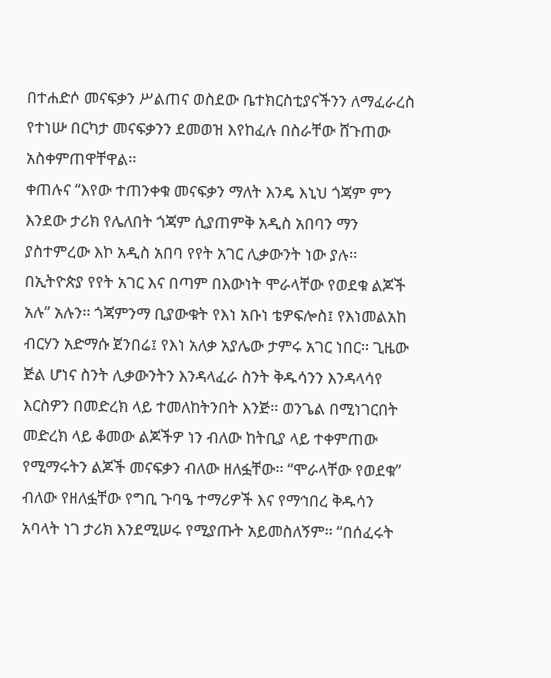በተሐድሶ መናፍቃን ሥልጠና ወስደው ቤተክርስቲያናችንን ለማፈራረስ የተነሡ በርካታ መናፍቃንን ደመወዝ እየከፈሉ በስራቸው ሸጉጠው አስቀምጠዋቸዋል፡፡
ቀጠሉና “እየው ተጠንቀቁ መናፍቃን ማለት እንዴ እኒህ ጎጃም ምን እንደው ታሪክ የሌለበት ጎጃም ሲያጠምቅ አዲስ አበባን ማን ያስተምረው እኮ አዲስ አበባ የየት አገር ሊቃውንት ነው ያሉ፡፡ በኢትዮጵያ የየት አገር እና በጣም በእውነት ሞራላቸው የወደቁ ልጆች አሉ” አሉን፡፡ ጎጃምንማ ቢያውቁት የእነ አቡነ ቴዎፍሎስ፤ የእነመልአከ ብርሃን አድማሱ ጀንበሬ፤ የእነ አለቃ አያሌው ታምሩ አገር ነበር፡፡ ጊዜው ጅል ሆነና ስንት ሊቃውንትን እንዳላፈራ ስንት ቅዱሳንን እንዳላሳየ እርስዎን በመድረክ ላይ ተመለከትንበት እንጅ፡፡ ወንጌል በሚነገርበት መድረክ ላይ ቆመው ልጆችዎ ነን ብለው ከትቢያ ላይ ተቀምጠው የሚማሩትን ልጆች መናፍቃን ብለው ዘለፏቸው፡፡ “ሞራላቸው የወደቁ” ብለው የዘለፏቸው የግቢ ጉባዔ ተማሪዎች እና የማኅበረ ቅዱሳን አባላት ነገ ታሪክ እንደሚሠሩ የሚያጡት አይመስለኝም፡፡ “በሰፈሩት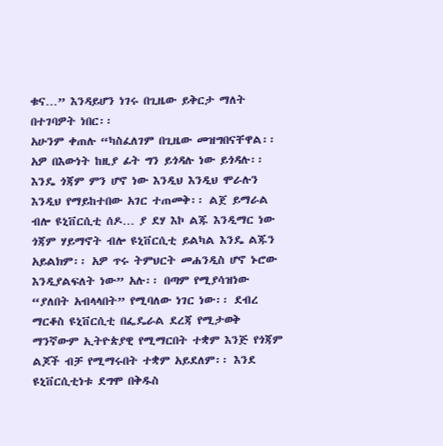ቁና…” እንዳይሆን ነገሩ በጊዜው ይቅርታ ማለት በተገባዎት ነበር፡፡
አሁንም ቀጠሉ “ካስፈለገም በጊዜው መዝግበናቸዋል፡፡ አዎ በእውነት ከዚያ ፊት ግን ይጎዳሉ ነው ይጎዳሉ፡፡ እንዴ ጎጃም ምን ሆኖ ነው እንዲህ እንዲህ ሞራሉን እንዲህ የማይከተበው አገር ተጠመቅ፡፡ ልጀ ይማራል ብሎ ዩኒቨርሲቲ ሰዶ… ያ ደሃ እኮ ልጁ እንዲማር ነው ጎጃም ሃይማኖት ብሎ ዩኒቨርሲቲ ይልካል እንዴ ልጁን አይልክም፡፡ አዎ ጥሩ ትምህርት መሐንዲስ ሆኖ ኑሮው እንዲያልፍለት ነው” አሉ፡፡ በጣም የሚያሳዝነው “ያለበት አብላላበት” የሚባለው ነገር ነው፡፡ ደብረ ማርቆስ ዩኒቨርሲቲ በፌዴራል ደረጃ የሚታወቅ ማንኛውም ኢትዮጵያዊ የሚማርበት ተቋም እንጅ የጎጃም ልጆች ብቻ የሚማሩበት ተቋም አይደለም፡፡ እንደ ዩኒቨርሲቲነቱ ደግሞ በቅዱስ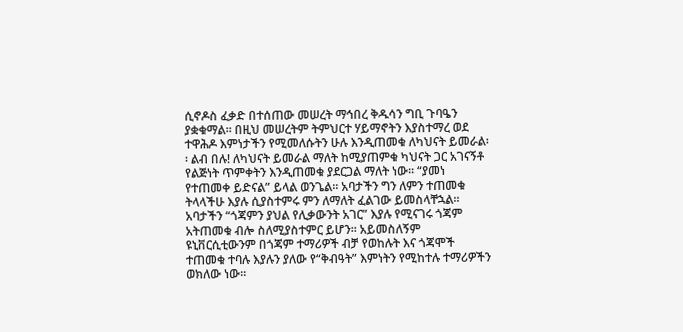ሲኖዶስ ፈቃድ በተሰጠው መሠረት ማኅበረ ቅዱሳን ግቢ ጉባዔን ያቋቁማል፡፡ በዚህ መሠረትም ትምህርተ ሃይማኖትን እያስተማረ ወደ ተዋሕዶ እምነታችን የሚመለሱትን ሁሉ እንዲጠመቁ ለካህናት ይመራል፡፡ ልብ በሉ! ለካህናት ይመራል ማለት ከሚያጠምቁ ካህናት ጋር አገናኝቶ የልጅነት ጥምቀትን እንዲጠመቁ ያደርጋል ማለት ነው፡፡ “ያመነ የተጠመቀ ይድናል” ይላል ወንጌል፡፡ አባታችን ግን ለምን ተጠመቁ ትላላችሁ እያሉ ሲያስተምሩ ምን ለማለት ፈልገው ይመስላቸኋል፡፡ አባታችን “ጎጃምን ያህል የሊቃውንት አገር” እያሉ የሚናገሩ ጎጃም አትጠመቁ ብሎ ስለሚያስተምር ይሆን፡፡ አይመስለኝም ዩኒቨርሲቲውንም በጎጃም ተማሪዎች ብቻ የወከሉት እና ጎጃሞች ተጠመቁ ተባሉ እያሉን ያለው የ“ቅብዓት” እምነትን የሚከተሉ ተማሪዎችን ወክለው ነው፡፡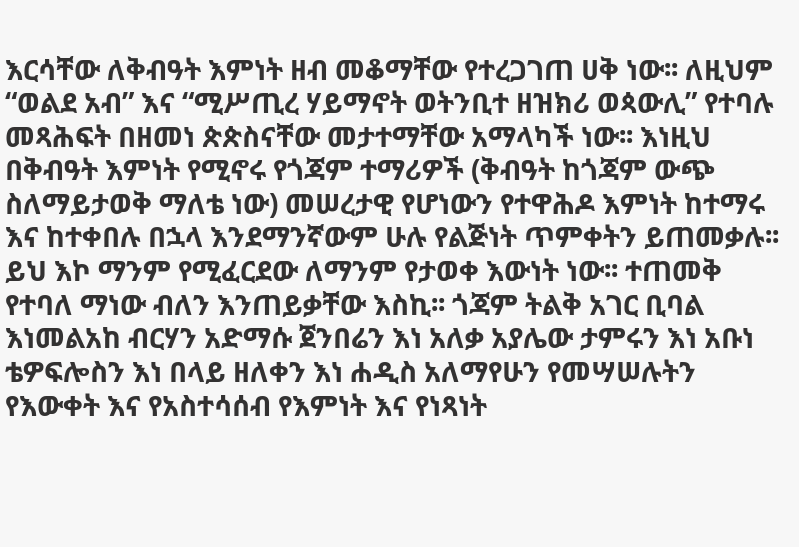እርሳቸው ለቅብዓት እምነት ዘብ መቆማቸው የተረጋገጠ ሀቅ ነው፡፡ ለዚህም “ወልደ አብ” እና “ሚሥጢረ ሃይማኖት ወትንቢተ ዘዝክሪ ወጳውሊ” የተባሉ መጻሕፍት በዘመነ ጵጵስናቸው መታተማቸው አማላካች ነው፡፡ እነዚህ በቅብዓት እምነት የሚኖሩ የጎጃም ተማሪዎች (ቅብዓት ከጎጃም ውጭ ስለማይታወቅ ማለቴ ነው) መሠረታዊ የሆነውን የተዋሕዶ እምነት ከተማሩ እና ከተቀበሉ በኋላ እንደማንኛውም ሁሉ የልጅነት ጥምቀትን ይጠመቃሉ፡፡ ይህ እኮ ማንም የሚፈርደው ለማንም የታወቀ እውነት ነው፡፡ ተጠመቅ የተባለ ማነው ብለን እንጠይቃቸው እስኪ፡፡ ጎጃም ትልቅ አገር ቢባል እነመልአከ ብርሃን አድማሱ ጀንበሬን እነ አለቃ አያሌው ታምሩን እነ አቡነ ቴዎፍሎስን እነ በላይ ዘለቀን እነ ሐዲስ አለማየሁን የመሣሠሉትን የእውቀት እና የአስተሳሰብ የእምነት እና የነጻነት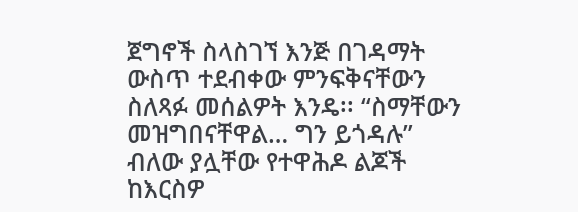ጀግኖች ስላስገኘ እንጅ በገዳማት ውስጥ ተደብቀው ምንፍቅናቸውን ስለጻፉ መሰልዎት እንዴ፡፡ “ስማቸውን መዝግበናቸዋል… ግን ይጎዳሉ” ብለው ያሏቸው የተዋሕዶ ልጆች ከእርስዎ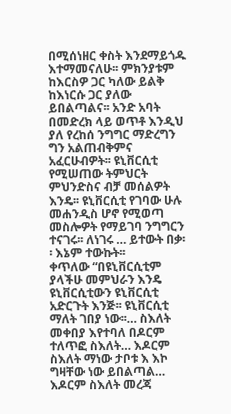በሚሰነዘር ቀስት እንደማይጎዱ እተማመናለሁ፡፡ ምክንያቱም ከእርስዎ ጋር ካለው ይልቅ ከእነርሱ ጋር ያለው ይበልጣልና፡፡ አንድ አባት በመድረክ ላይ ወጥቶ እንዲህ ያለ የረከሰ ንግግር ማድረግን ግን አልጠብቅምና አፈርሁብዎት፡፡ ዩኒቨርሲቲ የሚሠጠው ትምህርት ምህንድስና ብቻ መሰልዎት እንዴ፡፡ ዩኒቨርሲቲ የገባው ሁሉ መሐንዲስ ሆኖ የሚወጣ መስሎዎት የማይገባ ንግግርን ተናገሩ፡፡ ለነገሩ … ይተውት በቃ፡፡ እኔም ተውኩት፡፡
ቀጥለው “በዩኒቨርሲቲም ያላችሁ መምህራን እንዴ ዩኒቨርሲቲውን ዩኒቨርሲቲ አድርጉት እንጅ፡፡ ዩኒቨርሲቲ ማለት ገበያ ነው፡፡… ስእለት መቀበያ እየተባለ በዶርም ተለጥፎ ስእለት… እዶርም ስእለት ማነው ታቦቱ እ እኮ ግዛቸው ነው ይበልጣል… እዶርም ስእለት መረጃ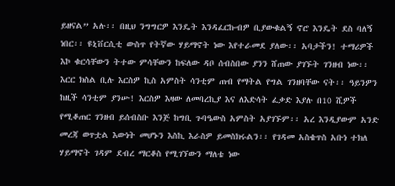ይዘናል” አሉ፡፡ በዚህ ንግግርዎ እንዴት እንዳፈርኩብዎ ቢያውቁልኝ ኖሮ እንዴት ደስ ባለኝ ነበር፡፡ ዩኒቨርሲቲ ውስጥ የትኛው ሃይማኖት ነው እየተራመደ ያለው፡፡ አባታችን! ተማሪዎች እኮ ቁርሳቸውን ትተው ምሳቸውን ከፍለው ዳቦ ሰብስበው ያንን ሸጠው ያገኙት ገንዘብ ነው፡፡ እርር ክስል ቢሉ እርስዎ ኪስ አምስት ሳንቲም ጠብ የማትል የግል ገንዘባቸው ናት፡፡ ዓይንዎን ከዚች ሳንቲም ያንሡ! እርስዎ እዛው ለመባረኪያ እና ለእድሳት ፈቃድ እያሉ በ10 ሺዎች የሚቆጠር ገንዘብ ይሰብስቡ እንጅ ከግቢ ጉባዔውስ አምስት አያገኙም፡፡ አረ እንዲያውም አንድ መረጃ ወጥቷል እውነት መሆኑን እስኪ እራስዎ ይመስክሩልን፡፡ የገዳመ አስቄጥስ አቡነ ተክለ ሃይማኖት ገዳም ደብረ ማርቆስ የሚገኘውን ማለቴ ነው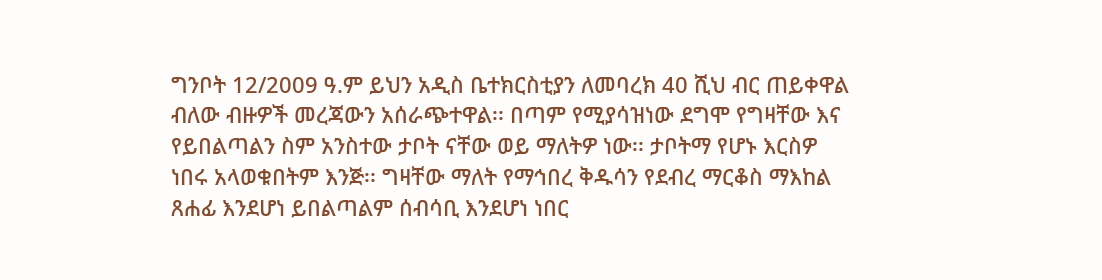ግንቦት 12/2009 ዓ.ም ይህን አዲስ ቤተክርስቲያን ለመባረክ 40 ሺህ ብር ጠይቀዋል ብለው ብዙዎች መረጃውን አሰራጭተዋል፡፡ በጣም የሚያሳዝነው ደግሞ የግዛቸው እና የይበልጣልን ስም አንስተው ታቦት ናቸው ወይ ማለትዎ ነው፡፡ ታቦትማ የሆኑ እርስዎ ነበሩ አላወቁበትም እንጅ፡፡ ግዛቸው ማለት የማኅበረ ቅዱሳን የደብረ ማርቆስ ማእከል ጸሐፊ እንደሆነ ይበልጣልም ሰብሳቢ እንደሆነ ነበር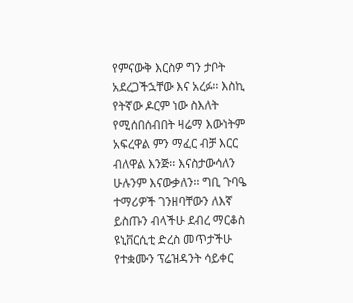የምናውቅ እርስዎ ግን ታቦት አደረጋችኋቸው እና አረፉ፡፡ እስኪ የትኛው ዶርም ነው ስእለት የሚሰበሰብበት ዛሬማ እውነትም አፍረዋል ምን ማፈር ብቻ እርር ብለዋል እንጅ፡፡ እናስታውሳለን ሁሉንም እናውቃለን፡፡ ግቢ ጉባዔ ተማሪዎች ገንዘባቸውን ለእኛ ይስጡን ብላችሁ ደብረ ማርቆስ ዩኒቨርሲቲ ድረስ መጥታችሁ የተቋሙን ፕሬዝዳንት ሳይቀር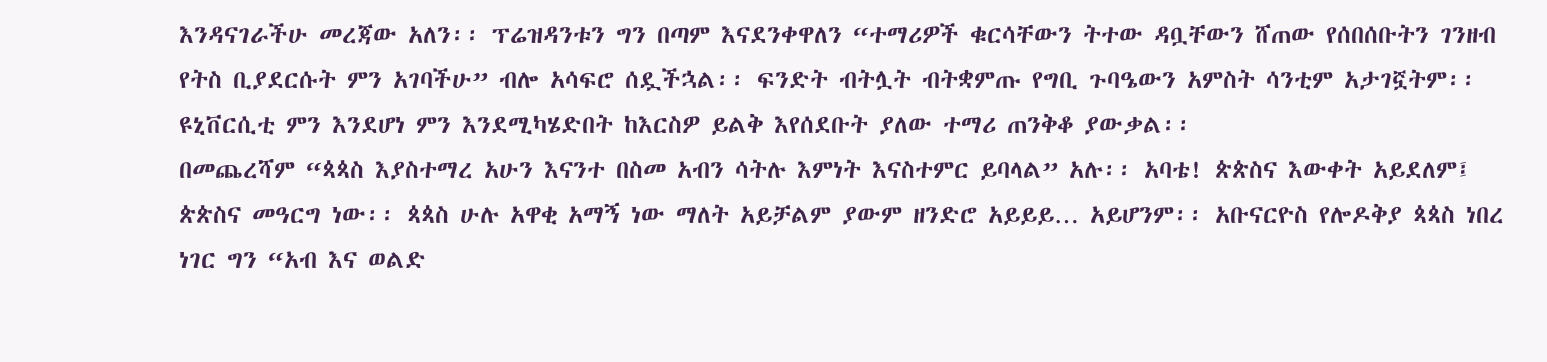እንዳናገራችሁ መረጃው አለን፡፡ ፕሬዝዳንቱን ግን በጣም እናደንቀዋለን “ተማሪዎች ቁርሳቸውን ትተው ዳቧቸውን ሸጠው የሰበሰቡትን ገንዘብ የትስ ቢያደርሱት ምን አገባችሁ” ብሎ አሳፍሮ ሰዷችኋል፡፡ ፍንድት ብትሏት ብትቋምጡ የግቢ ጉባዔውን አምስት ሳንቲም አታገኟትም፡፡ ዩኒቨርሲቲ ምን እንደሆነ ምን እንደሚካሄድበት ከእርስዎ ይልቅ እየሰደቡት ያለው ተማሪ ጠንቅቆ ያውቃል፡፡
በመጨረሻም “ጳጳስ እያስተማረ አሁን እናንተ በስመ አብን ሳትሉ እምነት እናስተምር ይባላል” አሉ፡፡ አባቴ! ጵጵስና እውቀት አይደለም፤ ጵጵስና መዓርግ ነው፡፡ ጳጳስ ሁሉ አዋቂ አማኝ ነው ማለት አይቻልም ያውም ዘንድሮ አይይይ… አይሆንም፡፡ አቡናርዮስ የሎዶቅያ ጳጳስ ነበረ ነገር ግን “አብ እና ወልድ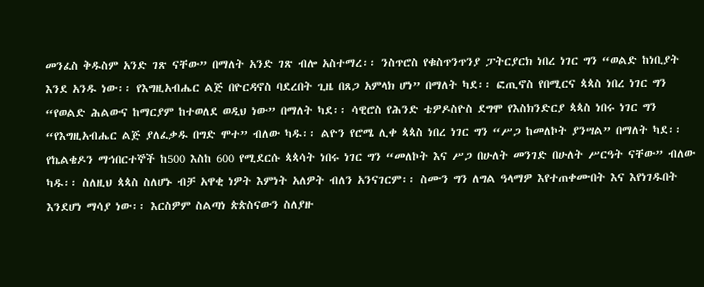መንፈስ ቅዱስም አንድ ገጽ ናቸው” በማለት አንድ ገጽ ብሎ አስተማረ፡፡ ንስጥሮስ የቁስጥንጥንያ ፓትርያርክ ነበረ ነገር ግን “ወልድ ከነቢያት እንደ አንዱ ነው፡፡ የእግዚአብሔር ልጅ በዮርዳኖስ ባደረበት ጊዜ በጸጋ አምላክ ሆነ” በማለት ካደ፡፡ ፎጢኖስ የበሚርና ጳጳስ ነበረ ነገር ግን “የወልድ ሕልውና ከማርያም ከተወለደ ወዲህ ነው” በማለት ካደ፡፡ ሳዊሮስ የሕንድ ቴዎዶስዮስ ደግሞ የእስክንድርያ ጳጳስ ነበሩ ነገር ግን “የእግዚአብሔር ልጅ ያለፈቃዱ በግድ ሞተ” ብለው ካዱ፡፡ ልዮን የሮሜ ሊቀ ጳጳስ ነበረ ነገር ግን “ሥጋ ከመለኮት ያንሣል” በማለት ካደ፡፡ የኬልቄዶን ማኅበርተኞች ከ500 እስከ 600 የሚደርሱ ጳጳሳት ነበሩ ነገር ግን “መለኮት እና ሥጋ በሁለት መንገድ በሁለት ሥርዓት ናቸው” ብለው ካዱ፡፡ ስለዚህ ጳጳስ ስለሆኑ ብቻ አዋቂ ነዎት እምነት አለዎት ብለን አንናገርም፡፡ ስሙን ግን ለግል ዓላማዎ እየተጠቀሙበት እና እየነገዱበት እንደሆነ ማሳያ ነው፡፡ እርስዎም ስልጣነ ጵጵስናውን ስለያዙ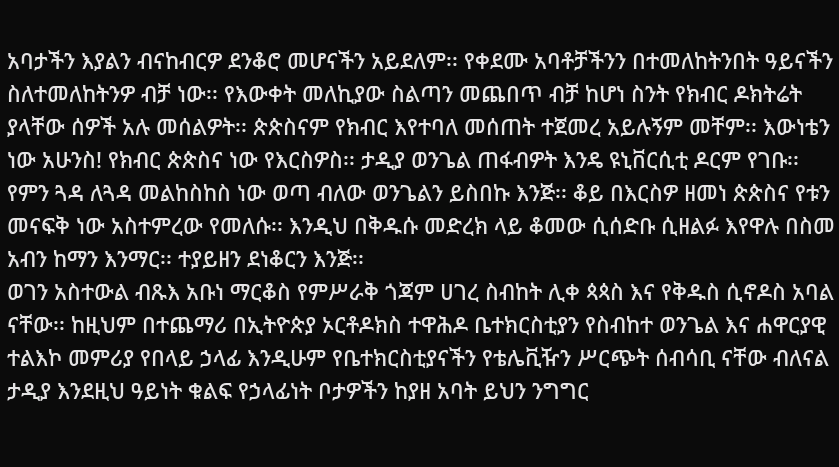አባታችን እያልን ብናከብርዎ ደንቆሮ መሆናችን አይደለም፡፡ የቀደሙ አባቶቻችንን በተመለከትንበት ዓይናችን ስለተመለከትንዎ ብቻ ነው፡፡ የእውቀት መለኪያው ስልጣን መጨበጥ ብቻ ከሆነ ስንት የክብር ዶክትሬት ያላቸው ሰዎች አሉ መሰልዎት፡፡ ጵጵስናም የክብር እየተባለ መሰጠት ተጀመረ አይሉኝም መቸም፡፡ እውነቴን ነው አሁንስ! የክብር ጵጵስና ነው የእርስዎስ፡፡ ታዲያ ወንጌል ጠፋብዎት እንዴ ዩኒቨርሲቲ ዶርም የገቡ፡፡ የምን ጓዳ ለጓዳ መልከስከስ ነው ወጣ ብለው ወንጌልን ይስበኩ እንጅ፡፡ ቆይ በእርስዎ ዘመነ ጵጵስና የቱን መናፍቅ ነው አስተምረው የመለሱ፡፡ እንዲህ በቅዱሱ መድረክ ላይ ቆመው ሲሰድቡ ሲዘልፉ እየዋሉ በስመ አብን ከማን እንማር፡፡ ተያይዘን ደነቆርን እንጅ፡፡
ወገን አስተውል ብጹእ አቡነ ማርቆስ የምሥራቅ ጎጃም ሀገረ ስብከት ሊቀ ጳጳስ እና የቅዱስ ሲኖዶስ አባል ናቸው፡፡ ከዚህም በተጨማሪ በኢትዮጵያ ኦርቶዶክስ ተዋሕዶ ቤተክርስቲያን የስብከተ ወንጌል እና ሐዋርያዊ ተልእኮ መምሪያ የበላይ ኃላፊ እንዲሁም የቤተክርስቲያናችን የቴሌቪዥን ሥርጭት ሰብሳቢ ናቸው ብለናል ታዲያ እንደዚህ ዓይነት ቁልፍ የኃላፊነት ቦታዎችን ከያዘ አባት ይህን ንግግር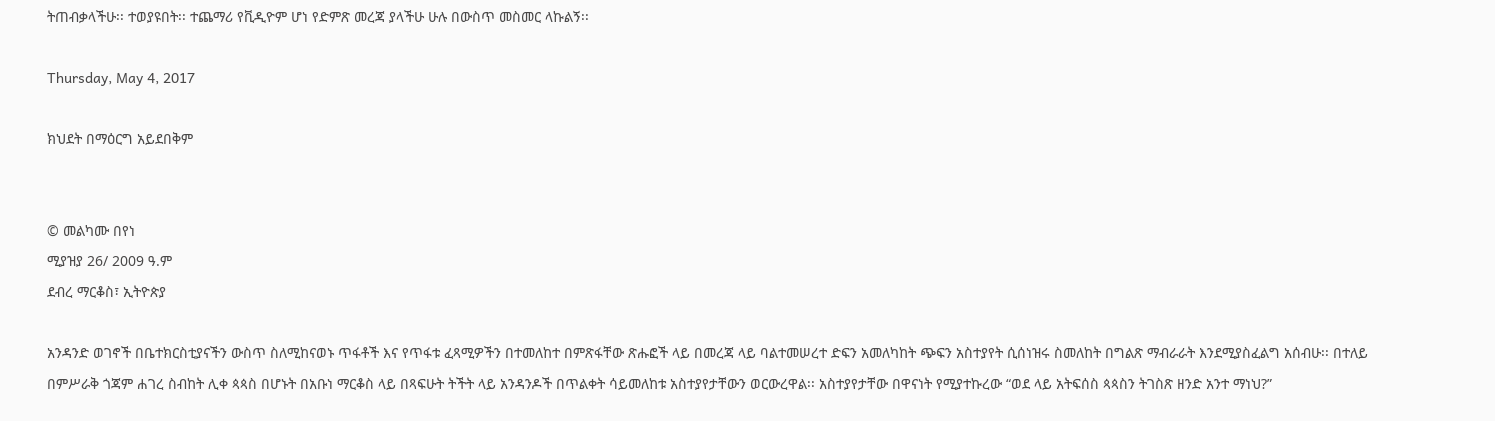ትጠብቃላችሁ፡፡ ተወያዩበት፡፡ ተጨማሪ የቪዲዮም ሆነ የድምጽ መረጃ ያላችሁ ሁሉ በውስጥ መስመር ላኩልኝ፡፡

Thursday, May 4, 2017

ክህደት በማዕርግ አይደበቅም


© መልካሙ በየነ
ሚያዝያ 26/ 2009 ዓ.ም
ደብረ ማርቆስ፣ ኢትዮጵያ

አንዳንድ ወገኖች በቤተክርስቲያናችን ውስጥ ስለሚከናወኑ ጥፋቶች እና የጥፋቱ ፈጻሚዎችን በተመለከተ በምጽፋቸው ጽሑፎች ላይ በመረጃ ላይ ባልተመሠረተ ድፍን አመለካከት ጭፍን አስተያየት ሲሰነዝሩ ስመለከት በግልጽ ማብራራት እንደሚያስፈልግ አሰብሁ፡፡ በተለይ በምሥራቅ ጎጃም ሐገረ ስብከት ሊቀ ጳጳስ በሆኑት በአቡነ ማርቆስ ላይ በጻፍሁት ትችት ላይ አንዳንዶች በጥልቀት ሳይመለከቱ አስተያየታቸውን ወርውረዋል፡፡ አስተያየታቸው በዋናነት የሚያተኩረው “ወደ ላይ አትፍሰስ ጳጳስን ትገስጽ ዘንድ አንተ ማነህ?”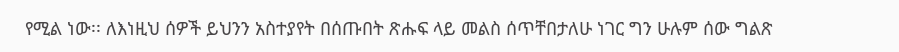የሚል ነው፡፡ ለእነዚህ ሰዎች ይህንን አስተያየት በሰጡበት ጽሑፍ ላይ መልስ ሰጥቸበታለሁ ነገር ግን ሁሉም ሰው ግልጽ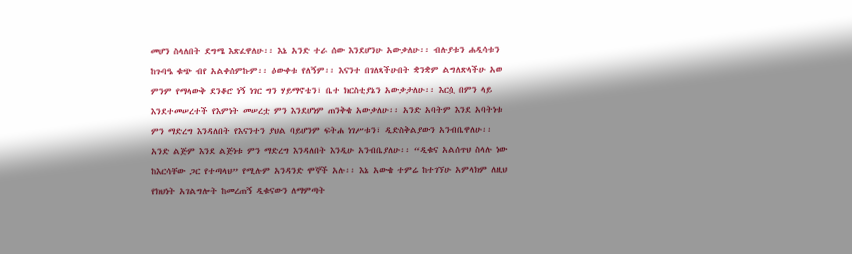መሆን ስላለበት ደግሜ እጽፈዋለሁ፡፡ እኔ አንድ ተራ ሰው እንደሆንሁ አውቃለሁ፡፡ ብሉያቱን ሐዲሳቱን ከጉባዔ ቁጭ ብየ አልቀሰምኩም፡፡ ዕውቀቱ የለኝም፡፡ እናንተ በገለጻችሁበት ቋንቋም ልግለጽላችሁ አወ ምንም የማላውቅ ደንቆሮ ነኝ ነገር ግን ሃይማኖቴን፣ ቤተ ክርስቲያኔን አውቃታለሁ፡፡ እርሷ በምን ላይ እንደተመሠረተች የእምነት መሠረቷ ምን እንደሆነም ጠንቅቄ አውቃለሁ፡፡ አንድ አባትም እንደ አባትነቱ ምን ማድረግ እንዳለበት የእናንተን ያህል ባይሆንም ፍትሐ ነገሥቱን፣ ዲድስቅልያውን አንብቤዋለሁ፡፡ አንድ ልጅም እንደ ልጅነቱ ምን ማድረግ እንዳለበት እንዲሁ አንብቤያለሁ፡፡ “ዲቁና አልሰጥህ ስላሉ ነው ከእርሳቸው ጋር የተጣላህ” የሚሉም አንዳንድ ሞኞች አሉ፡፡ እኔ አውቄ ተምሬ ከተገኘሁ አምላክም ለዚህ የክህነት አገልግሎት ከመረጠኝ ዲቁናውን ለማምጣት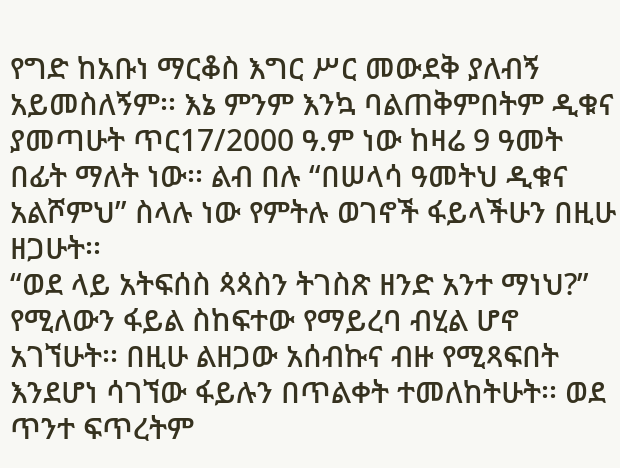የግድ ከአቡነ ማርቆስ እግር ሥር መውደቅ ያለብኝ አይመስለኝም፡፡ እኔ ምንም እንኳ ባልጠቅምበትም ዲቁና ያመጣሁት ጥር17/2000 ዓ.ም ነው ከዛሬ 9 ዓመት በፊት ማለት ነው፡፡ ልብ በሉ “በሠላሳ ዓመትህ ዲቁና አልሾምህ” ስላሉ ነው የምትሉ ወገኖች ፋይላችሁን በዚሁ ዘጋሁት፡፡
“ወደ ላይ አትፍሰስ ጳጳስን ትገስጽ ዘንድ አንተ ማነህ?” የሚለውን ፋይል ስከፍተው የማይረባ ብሂል ሆኖ አገኘሁት፡፡ በዚሁ ልዘጋው አሰብኩና ብዙ የሚጻፍበት እንደሆነ ሳገኘው ፋይሉን በጥልቀት ተመለከትሁት፡፡ ወደ ጥንተ ፍጥረትም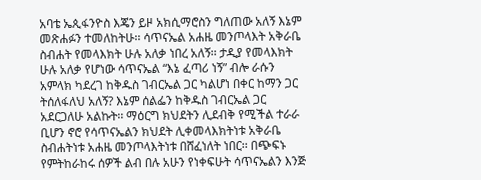አባቴ ኤጲፋንዮስ እጄን ይዞ አክሲማሮስን ግለጠው አለኝ እኔም መጽሐፉን ተመለከትሁ፡፡ ሳጥናኤል አሐዜ መንጦላእት አቅራቤ ስብሐት የመላእክት ሁሉ አለቃ ነበረ አለኝ፡፡ ታዲያ የመላእክት ሁሉ አለቃ የሆነው ሳጥናኤል “እኔ ፈጣሪ ነኝ” ብሎ ራሱን አምላክ ካደረገ ከቅዱስ ገብርኤል ጋር ካልሆነ በቀር ከማን ጋር ትሰለፋለህ አለኝ? እኔም ሰልፌን ከቅዱስ ገብርኤል ጋር አደርጋለሁ አልኩት፡፡ ማዕርግ ክህደትን ሊደብቅ የሚችል ተራራ ቢሆን ኖሮ የሳጥናኤልን ክህደት ሊቀመላእክትነቱ አቅራቤ ስብሐትነቱ አሐዜ መንጦላእትነቱ በሸፈነለት ነበር፡፡ በጭፍኑ የምትከራከሩ ሰዎች ልብ በሉ አሁን የነቀፍሁት ሳጥናኤልን እንጅ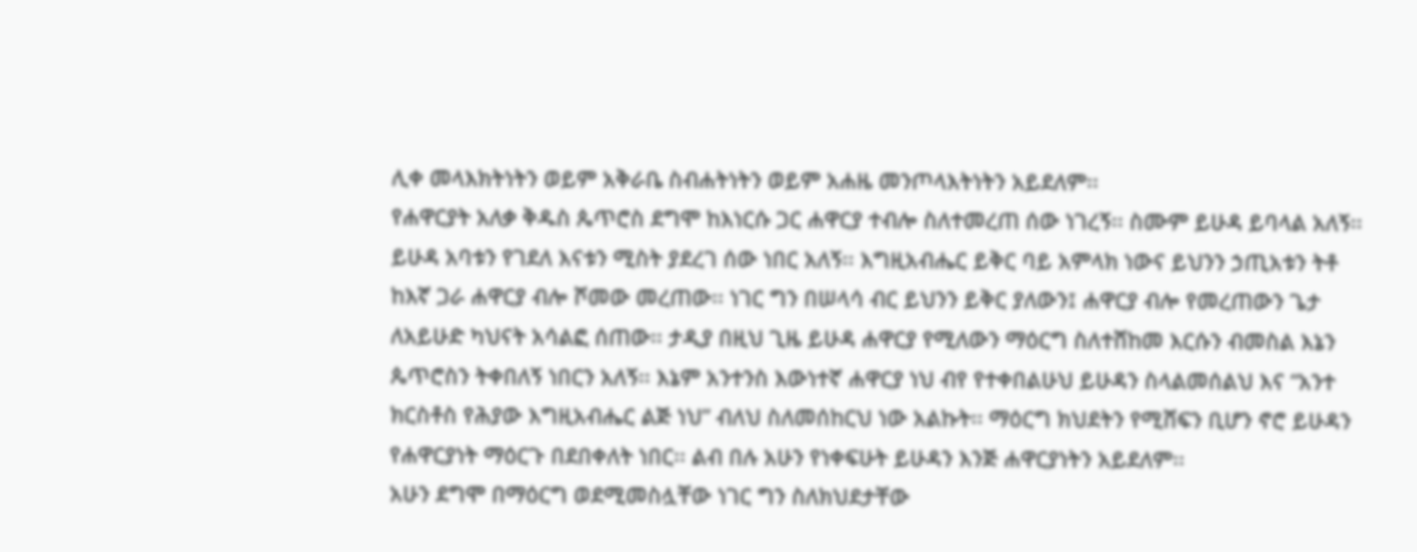ሊቀ መላእክትነትን ወይም አቅራቤ ስብሐትነትን ወይም አሐዜ መንጦላእትነትን አይደለም፡፡
የሐዋርያት አለቃ ቅዱስ ጴጥሮስ ደግሞ ከእነርሱ ጋር ሐዋርያ ተብሎ ስለተመረጠ ሰው ነገረኝ፡፡ ስሙም ይሁዳ ይባላል አለኝ፡፡ ይሁዳ አባቱን የገደለ እናቱን ሚስት ያደረገ ሰው ነበር አለኝ፡፡ እግዚአብሔር ይቅር ባይ አምላክ ነውና ይህንን ኃጢአቱን ትቶ ከእኛ ጋራ ሐዋርያ ብሎ ሾመው መረጠው፡፡ ነገር ግን በሠላሳ ብር ይህንን ይቅር ያለውን፤ ሐዋርያ ብሎ የመረጠውን ጌታ ለአይሁድ ካህናት አሳልፎ ሰጠው፡፡ ታዲያ በዚህ ጊዜ ይሁዳ ሐዋርያ የሚለውን ማዕርግ ስለተሸከመ እርሱን ብመስል እኔን ጴጥሮስን ትቀበለኝ ነበርን አለኝ፡፡ እኔም አንተንስ እውነተኛ ሐዋርያ ነህ ብየ የተቀበልሁህ ይሁዳን ስላልመሰልህ እና “አንተ ክርስቶስ የሕያው እግዚአብሔር ልጅ ነህ” ብለህ ስለመሰከርህ ነው አልኩት፡፡ ማዕርግ ክህደትን የሚሸፍን ቢሆን ኖሮ ይሁዳን የሐዋርያነት ማዕርጉ በደበቀለት ነበር፡፡ ልብ በሉ አሁን የነቀፍሁት ይሁዳን እንጅ ሐዋርያነትን አይደለም፡፡
አሁን ደግሞ በማዕርግ ወደሚመስሏቸው ነገር ግን ስለክህደታቸው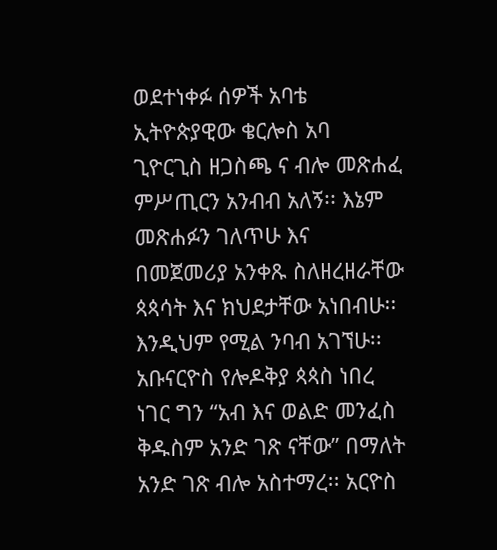ወደተነቀፉ ሰዎች አባቴ ኢትዮጵያዊው ቄርሎስ አባ ጊዮርጊስ ዘጋስጫ ና ብሎ መጽሐፈ ምሥጢርን አንብብ አለኝ፡፡ እኔም መጽሐፉን ገለጥሁ እና በመጀመሪያ አንቀጹ ስለዘረዘራቸው ጳጳሳት እና ክህደታቸው አነበብሁ፡፡ እንዲህም የሚል ንባብ አገኘሁ፡፡ አቡናርዮስ የሎዶቅያ ጳጳስ ነበረ ነገር ግን “አብ እና ወልድ መንፈስ ቅዱስም አንድ ገጽ ናቸው” በማለት አንድ ገጽ ብሎ አስተማረ፡፡ አርዮስ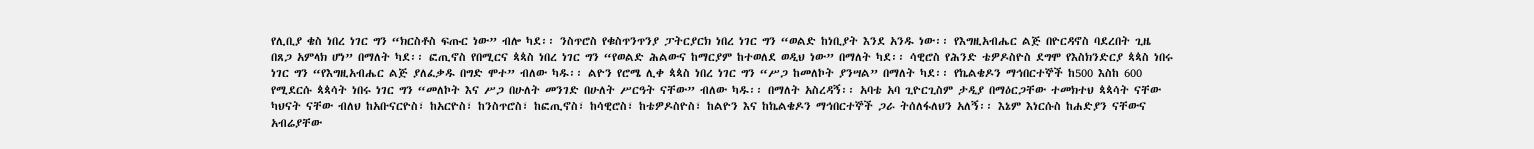የሊቢያ ቄስ ነበረ ነገር ግን “ክርስቶስ ፍጡር ነው” ብሎ ካደ፡፡ ንስጥሮስ የቁስጥንጥንያ ፓትርያርክ ነበረ ነገር ግን “ወልድ ከነቢያት እንደ አንዱ ነው፡፡ የእግዚአብሔር ልጅ በዮርዳኖስ ባደረበት ጊዜ በጸጋ አምላክ ሆነ” በማለት ካደ፡፡ ፎጢኖስ የበሚርና ጳጳስ ነበረ ነገር ግን “የወልድ ሕልውና ከማርያም ከተወለደ ወዲህ ነው” በማለት ካደ፡፡ ሳዊሮስ የሕንድ ቴዎዶስዮስ ደግሞ የእስክንድርያ ጳጳስ ነበሩ ነገር ግን “የእግዚአብሔር ልጅ ያለፈቃዱ በግድ ሞተ” ብለው ካዱ፡፡ ልዮን የሮሜ ሊቀ ጳጳስ ነበረ ነገር ግን “ሥጋ ከመለኮት ያንሣል” በማለት ካደ፡፡ የኬልቄዶን ማኅበርተኞች ከ500 እስከ 600 የሚደርሱ ጳጳሳት ነበሩ ነገር ግን “መለኮት እና ሥጋ በሁለት መንገድ በሁለት ሥርዓት ናቸው” ብለው ካዱ፡፡ በማለት አስረዳኝ፡፡ አባቴ አባ ጊዮርጊስም ታዲያ በማዕርጋቸው ተመክተህ ጳጳሳት ናቸው ካህናት ናቸው ብለህ ከአቡናርዮስ፣ ከአርዮስ፣ ከንስጥሮስ፣ ከፎጢኖስ፣ ከሳዊሮስ፣ ከቴዎዶስዮስ፣ ከልዮን እና ከኬልቄዶን ማኅበርተኞች ጋራ ትሰለፋለህን አለኝ፡፡ እኔም እነርሱስ ከሐድያን ናቸውና አብሬያቸው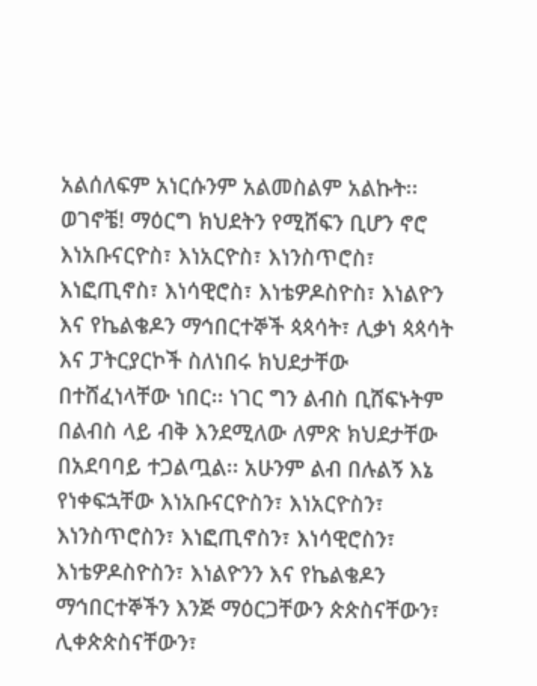አልሰለፍም አነርሱንም አልመስልም አልኩት፡፡ ወገኖቼ! ማዕርግ ክህደትን የሚሸፍን ቢሆን ኖሮ እነአቡናርዮስ፣ እነአርዮስ፣ እነንስጥሮስ፣ እነፎጢኖስ፣ እነሳዊሮስ፣ እነቴዎዶስዮስ፣ እነልዮን እና የኬልቄዶን ማኅበርተኞች ጳጳሳት፣ ሊቃነ ጳጳሳት እና ፓትርያርኮች ስለነበሩ ክህደታቸው በተሸፈነላቸው ነበር፡፡ ነገር ግን ልብስ ቢሸፍኑትም በልብስ ላይ ብቅ እንደሚለው ለምጽ ክህደታቸው በአደባባይ ተጋልጧል፡፡ አሁንም ልብ በሉልኝ እኔ የነቀፍኋቸው እነአቡናርዮስን፣ እነአርዮስን፣ እነንስጥሮስን፣ እነፎጢኖስን፣ እነሳዊሮስን፣ እነቴዎዶስዮስን፣ እነልዮንን እና የኬልቄዶን ማኅበርተኞችን እንጅ ማዕርጋቸውን ጵጵስናቸውን፣ ሊቀጵጵስናቸውን፣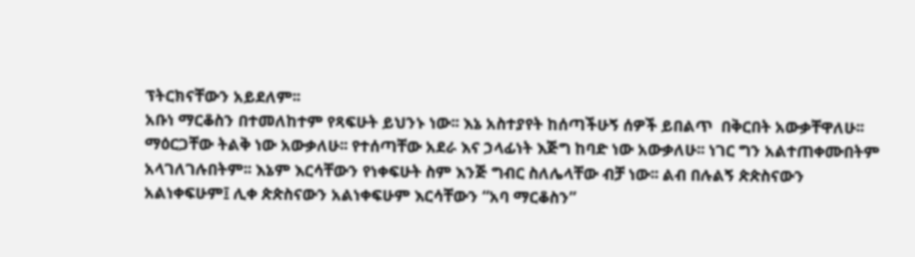ፕትርክናቸውን አይደለም፡፡
አቡነ ማርቆስን በተመለከተም የጻፍሁት ይህንኑ ነው፡፡ እኔ አስተያየት ከሰጣችሁኝ ሰዎች ይበልጥ  በቅርበት አውቃቸዋለሁ፡፡ ማዕርጋቸው ትልቅ ነው አውቃለሁ፡፡ የተሰጣቸው አደራ እና ኃላፊነት እጅግ ከባድ ነው አውቃለሁ፡፡ ነገር ግን አልተጠቀሙበትም አላገለገሉበትም፡፡ እኔም እርሳቸውን የነቀፍሁት ስም እንጅ ግብር ስለሌላቸው ብቻ ነው፡፡ ልብ በሉልኝ ጵጵስናውን አልነቀፍሁም፤ ሊቀ ጵጵስናውን አልነቀፍሁም እርሳቸውን “አባ ማርቆስን”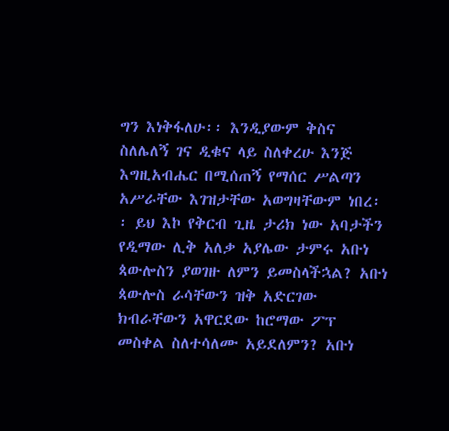ግን እነቅፋለሁ፡፡ እንዲያውም ቅስና ስለሌለኝ ገና ዲቁና ላይ ስለቀረሁ እንጅ እግዚአብሔር በሚሰጠኝ የማሰር ሥልጣን አሥራቸው እገዝታቸው አወግዛቸውም ነበረ፡፡ ይህ እኮ የቅርብ ጊዜ ታሪክ ነው አባታችን የዲማው ሊቅ አለቃ አያሌው ታምሩ አቡነ ጳውሎስን ያወገዙ ለምን ይመስላችኋል? አቡነ ጳውሎስ ራሳቸውን ዝቅ አድርገው ክብራቸውን አዋርደው ከሮማው ፖፕ መስቀል ስለተሳለሙ አይደለምን? አቡነ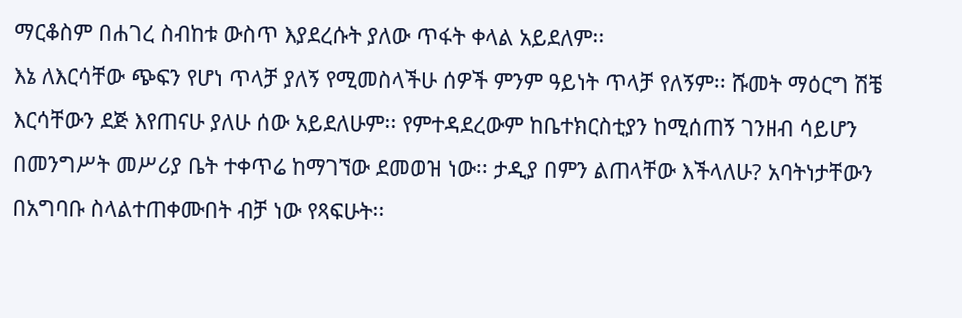ማርቆስም በሐገረ ስብከቱ ውስጥ እያደረሱት ያለው ጥፋት ቀላል አይደለም፡፡
እኔ ለእርሳቸው ጭፍን የሆነ ጥላቻ ያለኝ የሚመስላችሁ ሰዎች ምንም ዓይነት ጥላቻ የለኝም፡፡ ሹመት ማዕርግ ሽቼ እርሳቸውን ደጅ እየጠናሁ ያለሁ ሰው አይደለሁም፡፡ የምተዳደረውም ከቤተክርስቲያን ከሚሰጠኝ ገንዘብ ሳይሆን በመንግሥት መሥሪያ ቤት ተቀጥሬ ከማገኘው ደመወዝ ነው፡፡ ታዲያ በምን ልጠላቸው እችላለሁ? አባትነታቸውን በአግባቡ ስላልተጠቀሙበት ብቻ ነው የጻፍሁት፡፡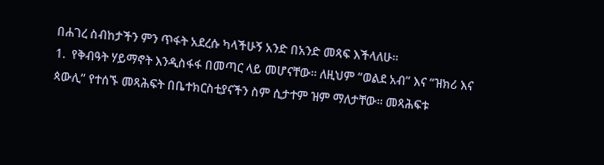በሐገረ ስብከታችን ምን ጥፋት አደረሱ ካላችሁኝ አንድ በአንድ መጻፍ እችላለሁ፡፡
1.  የቅብዓት ሃይማኖት እንዲስፋፋ በመጣር ላይ መሆናቸው፡፡ ለዚህም “ወልደ አብ” እና “ዝክሪ እና ጳውሊ” የተሰኙ መጻሕፍት በቤተክርስቲያናችን ስም ሲታተም ዝም ማለታቸው፡፡ መጻሕፍቱ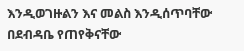እንዲወገዙልን እና መልስ እንዲሰጥባቸው በደብዳቤ የጠየቅናቸው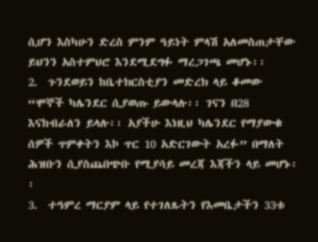ሲሆን እስካሁን ድረስ ምንም ዓይነት ምላሽ አለመስጠታቸው ይህንን አስተምህሮ እንደሚደግፉ ማረጋገጫ መሆኑ፡፡
2.  ጉንደወይን ከቤተክርስቲያን መድረክ ላይ ቆመው “ሞኞች ካሌንደር ሲያወጡ ይውላሉ፡፡ ገናን በ28 እናከብራለን ይላሉ፡፡ አያችሁ እነዚህ ካሌንደር የማያውቁ ሰዎች ጥምቀትን እኮ ጥር 10 አድርገውት አረፉ” በማለት ሕዝቡን ሲያስጨበጭቡ የሚያሳይ መረጃ እጃችን ላይ መሆኑ፡፡
3.  ተዓምረ ማርያም ላይ የተገለጹትን የእመቤታችን 33ቱ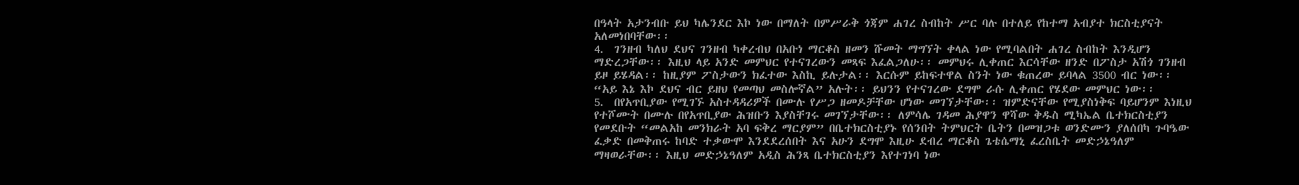በዓላት አታንብቡ ይህ ካሌንደር እኮ ነው በማለት በምሥራቅ ጎጃም ሐገረ ስብከት ሥር ባሉ በተለይ የከተማ አብያተ ክርስቲያናት አለመነበባቸው፡፡
4.  ገንዘብ ካለህ ደህና ገንዘብ ካቀረብህ በአቡነ ማርቆስ ዘመን ሹመት ማግኘት ቀላል ነው የሚባልበት ሐገረ ስብከት እንዲሆን ማድረጋቸው፡፡ እዚህ ላይ አንድ መምህር የተናገረውን መጻፍ እፈልጋለሁ፡፡ መምህሩ ሊቀጠር እርሳቸው ዘንድ በፖስታ አሽጎ ገንዘብ ይዞ ይሄዳል፡፡ ከዚያም ፖስታውን ክፈተው እስኪ ይሉታል፡፡ እርሱም ይከፍተዋል ስንት ነው ቁጠረው ይባላል 3500 ብር ነው፡፡ “አይ እኔ እኮ ደህና ብር ይዘህ የመጣህ መስሎኛል” አሉት፡፡ ይህንን የተናገረው ደግሞ ራሱ ሊቀጠር የሄደው መምህር ነው፡፡
5.  በየአጥቢያው የሚገኙ አስተዳዳሪዎች በሙሉ የሥጋ ዘመዶቻቸው ሆነው መገኘታቸው፡፡ ዝምድናቸው የሚያስነቅፍ ባይሆንም እነዚህ የተሾሙት በሙሉ በየአጥቢያው ሕዝቡን እያስቸገሩ መገኘታቸው፡፡ ለምሳሌ ገዳመ ሕያዋን ዋሻው ቅዱስ ሚካኤል ቤተክርስቲያን የመደቡት “መልአከ መንክራት አባ ፍቅረ ማርያም” በቤተክርስቲያኑ የሰንበት ትምህርት ቤትን በመዝጋቱ ወንድሙን ያለሰበካ ጉባዔው ፈቃድ በመቅጠሩ ከባድ ተቃውሞ እንደደረሰበት እና አሁን ደግሞ እዚሁ ደብረ ማርቆስ ጌቴሴማኒ ፈረስቤት መድኃኔዓለም ማዛወራቸው፡፡ እዚህ መድኃኔዓለም አዲስ ሕንጻ ቤተክርስቲያን እየተገነባ ነው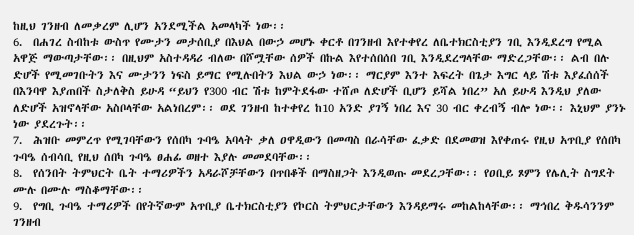ከዚህ ገንዘብ ለመቃረም ሊሆን አንደሚችል አመላካች ነው፡፡
6.  በሐገረ ስብከቱ ውስጥ የሙታን መታሰቢያ በእህል በውኃ መሆኑ ቀርቶ በገንዘብ እየተቀየረ ለቤተክርስቲያን ገቢ እንዲደረግ የሚል አዋጅ ማውጣታቸው፡፡ በዚህም አስተዳዳሪ ብለው በሾሟቸው ሰዎች በኩል እየተሰበሰበ ገቢ እንዲደረግላቸው ማድረጋቸው፡፡ ልብ በሉ ድሆች የሚመገቡትን እና ሙታንን ነፍስ ይማር የሚሉበትን እህል ውኃ ነው፡፡ ማርያም እንተ እፍረት በጌታ እግር ላይ ሽቱ እያፈሰሰች በእንባዋ እያጠበች ስታለቅስ ይሁዳ “ይህን የ300 ብር ሽቱ ከምትደፋው ተሸጦ ለድሆች ቢሆን ይሻል ነበረ” አለ ይሁዳ እንዲህ ያለው ለድሆች አዝኖላቸው አስቦላቸው አልነበረም፡፡ ወደ ገንዘብ ከተቀየረ ከ10 አንድ ያገኝ ነበረ እና 30 ብር ቀረብኝ ብሎ ነው፡፡ እኒህም ያንኑ ነው ያደረጉት፡፡
7.  ሕዝቡ መምረጥ የሚገባቸውን የሰበካ ጉባዔ አባላት ቃለ ዐዋዲውን በመጣስ በራሳቸው ፈቃድ በደመወዝ እየቀጠሩ የዚህ አጥቢያ የሰበካ ጉባዔ ሰብሳቢ የዚህ ሰበካ ጉባዔ ፀሐፊ ወዘተ እያሉ መመደባቸው፡፡
8.  የሰንበት ትምህርት ቤት ተማሪዎችን አዳራሾቻቸውን በጥበቆች በማስዘጋት እንዲወጡ መደረጋቸው፡፡ የዐቢይ ጾምን የሌሊት ስግደት ሙሉ በሙሉ ማስቆማቸው፡፡
9.  የግቢ ጉባዔ ተማሪዎች በየትኛውም አጥቢያ ቤተክርስቲያን የኮርስ ትምህርታቸውን እንዳይማሩ መከልከላቸው፡፡ ማኅበረ ቅዱሳንንም ገንዘብ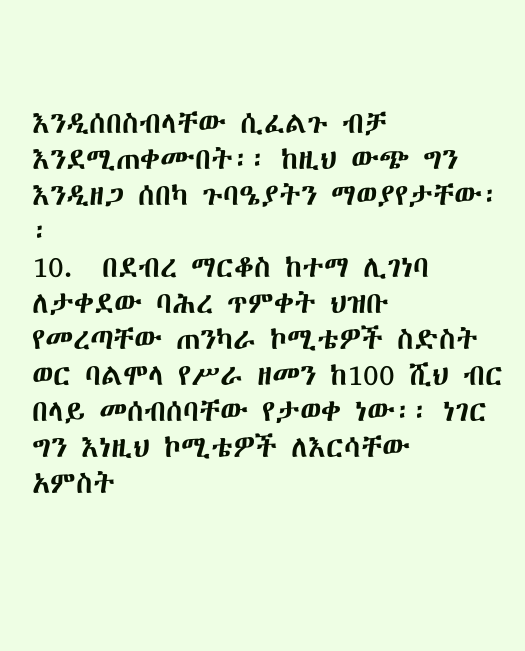እንዲሰበስብላቸው ሲፈልጉ ብቻ እንደሚጠቀሙበት፡፡ ከዚህ ውጭ ግን እንዲዘጋ ሰበካ ጉባዔያትን ማወያየታቸው፡፡
10.  በደብረ ማርቆስ ከተማ ሊገነባ ለታቀደው ባሕረ ጥምቀት ህዝቡ የመረጣቸው ጠንካራ ኮሚቴዎች ስድስት ወር ባልሞላ የሥራ ዘመን ከ100 ሺህ ብር በላይ መሰብሰባቸው የታወቀ ነው፡፡ ነገር ግን እነዚህ ኮሚቴዎች ለእርሳቸው አምስት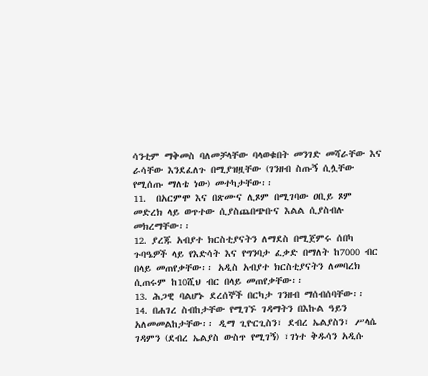ሳንቲም ማቅመስ ባለመቻላቸው ባላወቁበት መንገድ መሻራቸው እና ራሳቸው እንደፈለጉ በሚያዝዟቸው (ገንዘብ ስጡኝ ሲሏቸው የሚሰጡ ማለቴ ነው) መተካታቸው፡፡
11.  በአርምሞ እና በጽሙና ሊጾም በሚገባው ዐቢይ ጾም መድረክ ላይ ወጥተው ሲያስጨበጭቡና እልል ሲያስብሉ መክረማቸው፡፡
12. ያረጁ አብያተ ክርስቲያናትን ለማደስ በሚጀምሩ ሰበካ ጉባዔዎች ላይ የእድሳት እና የግንባታ ፈቃድ በማለት ከ7000 ብር በላይ መጠየቃቸው፡፡ አዲስ አብያተ ክርስቲያናትን ለመባረክ ሲጠሩም ከ10ሺህ ብር በላይ መጠየቃቸው፡፡
13. ሕጋዊ ባልሆኑ ደረሰኞች በርካታ ገንዘብ ማሰብሰባቸው፡፡
14. በሐገረ ስብከታቸው የሚገኙ ገዳማትን በእኩል ዓይን አለመመልከታቸው፡፡ ዲማ ጊዮርጊስን፣ ደብረ ኤልያስን፣ ሥላሴ ገዳምን (ደብረ ኤልያስ ውስጥ የሚገኝ) ፣ገነተ ቅዱሳን አዲሱ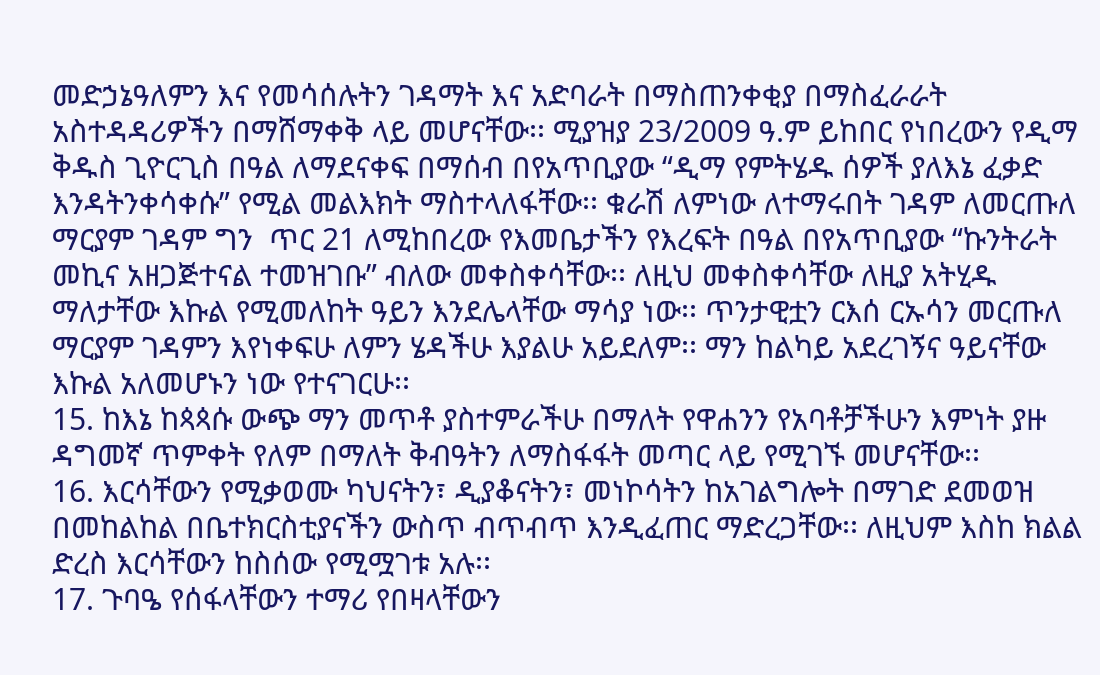መድኃኔዓለምን እና የመሳሰሉትን ገዳማት እና አድባራት በማስጠንቀቂያ በማስፈራራት አስተዳዳሪዎችን በማሸማቀቅ ላይ መሆናቸው፡፡ ሚያዝያ 23/2009 ዓ.ም ይከበር የነበረውን የዲማ ቅዱስ ጊዮርጊስ በዓል ለማደናቀፍ በማሰብ በየአጥቢያው “ዲማ የምትሄዱ ሰዎች ያለእኔ ፈቃድ እንዳትንቀሳቀሱ” የሚል መልእክት ማስተላለፋቸው፡፡ ቁራሽ ለምነው ለተማሩበት ገዳም ለመርጡለ ማርያም ገዳም ግን  ጥር 21 ለሚከበረው የእመቤታችን የእረፍት በዓል በየአጥቢያው “ኩንትራት መኪና አዘጋጅተናል ተመዝገቡ” ብለው መቀስቀሳቸው፡፡ ለዚህ መቀስቀሳቸው ለዚያ አትሂዱ ማለታቸው እኩል የሚመለከት ዓይን እንደሌላቸው ማሳያ ነው፡፡ ጥንታዊቷን ርእሰ ርኡሳን መርጡለ ማርያም ገዳምን እየነቀፍሁ ለምን ሄዳችሁ እያልሁ አይደለም፡፡ ማን ከልካይ አደረገኝና ዓይናቸው እኩል አለመሆኑን ነው የተናገርሁ፡፡
15. ከእኔ ከጳጳሱ ውጭ ማን መጥቶ ያስተምራችሁ በማለት የዋሐንን የአባቶቻችሁን እምነት ያዙ ዳግመኛ ጥምቀት የለም በማለት ቅብዓትን ለማስፋፋት መጣር ላይ የሚገኙ መሆናቸው፡፡
16. እርሳቸውን የሚቃወሙ ካህናትን፣ ዲያቆናትን፣ መነኮሳትን ከአገልግሎት በማገድ ደመወዝ በመከልከል በቤተክርስቲያናችን ውስጥ ብጥብጥ እንዲፈጠር ማድረጋቸው፡፡ ለዚህም እስከ ክልል ድረስ እርሳቸውን ከስሰው የሚሟገቱ አሉ፡፡
17. ጉባዔ የሰፋላቸውን ተማሪ የበዛላቸውን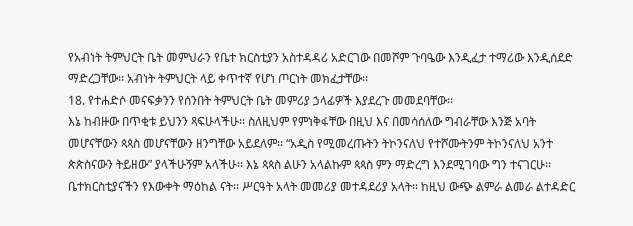የአብነት ትምህርት ቤት መምህራን የቤተ ክርስቲያን አስተዳዳሪ አድርገው በመሾም ጉባዔው እንዲፈታ ተማሪው እንዲሰደድ ማድረጋቸው፡፡ አብነት ትምህርት ላይ ቀጥተኛ የሆነ ጦርነት መክፈታቸው፡፡
18. የተሐድሶ መናፍቃንን የሰንበት ትምህርት ቤት መምሪያ ኃላፊዎች እያደረጉ መመደባቸው፡፡
እኔ ከብዙው በጥቂቱ ይህንን ጻፍሁላችሁ፡፡ ስለዚህም የምነቅፋቸው በዚህ እና በመሳሰለው ግብራቸው እንጅ አባት መሆናቸውን ጳጳስ መሆናቸውን ዘንግቸው አይደለም፡፡ “አዲስ የሚመረጡትን ትኮንናለህ የተሾሙትንም ትኮንናለህ አንተ ጵጵስናውን ትይዘው” ያላችሁኝም አላችሁ፡፡ እኔ ጳጳስ ልሁን አላልኩም ጳጳስ ምን ማድረግ እንደሚገባው ግን ተናገርሁ፡፡ ቤተክርስቲያናችን የእውቀት ማዕከል ናት፡፡ ሥርዓት አላት መመሪያ መተዳደሪያ አላት፡፡ ከዚህ ውጭ ልምራ ልመራ ልተዳድር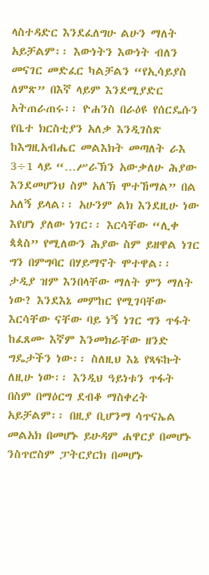ላስተዳድር እንደፈለግሁ ልሁን ማለት አይቻልም፡፡ እውነትን እውነት ብለን መናገር መድፈር ካልቻልን “የኢሳይያስ ለምጽ” በእኛ ላይም እንደሚያድር አትጠራጠሩ፡፡ ዮሐንስ በራዕዩ የሰርዴሱን የቤተ ክርስቲያን አለቃ እንዲገስጽ ከእግዚአብሔር መልእክት መጣለት ራእ 3÷1 ላይ “…ሥራኽን አውቃለሁ ሕያው እንደመሆንህ ስም አለኽ ሞተኸማል” በል አለኝ ይላል፡፡ አሁንም ልክ እንደዚሁ ነው እየሆነ ያለው ነገር፡፡ እርሳቸው “ሊቀ ጳጳስ” የሚለውን ሕያው ስም ይዘዋል ነገር ግን በምግባር በሃይማኖት ሞተዋል፡፡ ታዲያ ዝም እንበላቸው ማለት ምን ማለት ነው? እንደእኔ መምከር የሚገባቸው እርሳቸው ናቸው ባይ ነኝ ነገር ግን ጥፋት ከፈጸሙ እኛም እንመክራቸው ዘንድ ግዴታችን ነው፡፡ ስለዚህ እኔ የጻፍኩት ለዚሁ ነው፡፡ እንዲህ ዓይነቱን ጥፋት በስም በማዕርግ ደብቆ ማስቀረት አይቻልም፡፡ በዚያ ቢሆንማ ሳጥናኤል መልአክ በመሆኑ ይሁዳም ሐዋርያ በመሆኑ ንስጥሮስም ፓትርያርክ በመሆኑ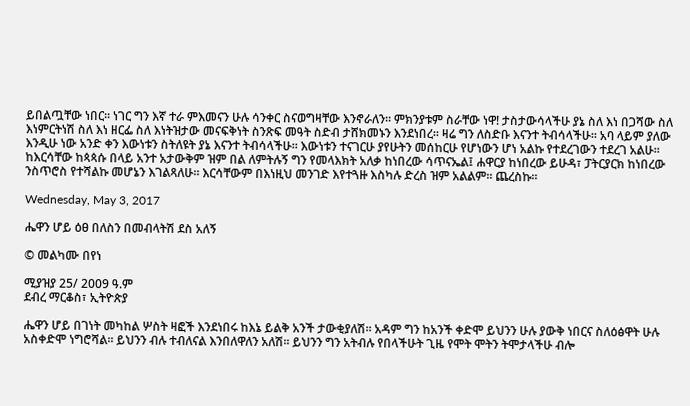ይበልጧቸው ነበር፡፡ ነገር ግን እኛ ተራ ምእመናን ሁሉ ሳንቀር ስናወግዛቸው እንኖራለን፡፡ ምክንያቱም ስራቸው ነዋ! ታስታውሳላችሁ ያኔ ስለ እነ በጋሻው ስለ እነምርትነሽ ስለ እነ ዘርፌ ስለ እነትዝታው መናፍቅነት ስንጽፍ መዓት ስድብ ታሸክመኑን እንደነበረ፡፡ ዛሬ ግን ለስድቡ እናንተ ትብሳላችሁ፡፡ አባ ላይም ያለው እንዲሁ ነው አንድ ቀን እውነቱን ስትለዩት ያኔ እናንተ ትብሳላችሁ፡፡ እውነቱን ተናገርሁ ያየሁትን መሰከርሁ የሆነውን ሆነ አልኩ የተደረገውን ተደረገ አልሁ፡፡ ከእርሳቸው ከጳጳሱ በላይ አንተ አታውቅም ዝም በል ለምትሉኝ ግን የመላእክት አለቃ ከነበረው ሳጥናኤል፤ ሐዋርያ ከነበረው ይሁዳ፣ ፓትርያርክ ከነበረው ንስጥሮስ የተሻልኩ መሆኔን እገልጻለሁ፡፡ እርሳቸውም በእነዚህ መንገድ እየተጓዙ እስካሉ ድረስ ዝም አልልም፡፡ ጨረስኩ፡፡

Wednesday, May 3, 2017

ሔዋን ሆይ ዕፀ በለስን በመብላትሽ ደስ አለኝ

© መልካሙ በየነ

ሚያዝያ 25/ 2009 ዓ.ም
ደብረ ማርቆስ፣ ኢትዮጵያ

ሔዋን ሆይ በገነት መካከል ሦስት ዛፎች እንደነበሩ ከእኔ ይልቅ አንች ታውቂያለሽ፡፡ አዳም ግን ከአንች ቀድሞ ይህንን ሁሉ ያውቅ ነበርና ስለዕፅዋት ሁሉ አስቀድሞ ነግሮሻል፡፡ ይህንን ብሉ ተብለናል እንበለዋለን አለሽ፡፡ ይህንን ግን አትብሉ የበላችሁት ጊዜ የሞት ሞትን ትሞታላችሁ ብሎ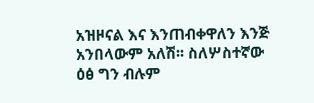አዝዞናል እና እንጠብቀዋለን እንጅ አንበላውም አለሽ፡፡ ስለሦስተኛው ዕፅ ግን ብሉም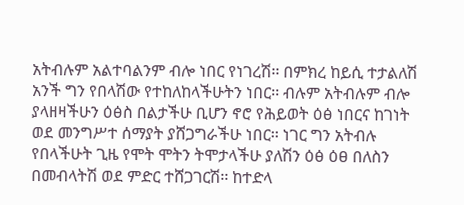አትብሉም አልተባልንም ብሎ ነበር የነገረሽ፡፡ በምክረ ከይሲ ተታልለሽ አንች ግን የበላሽው የተከለከላችሁትን ነበር፡፡ ብሉም አትብሉም ብሎ ያላዘዛችሁን ዕፅስ በልታችሁ ቢሆን ኖሮ የሕይወት ዕፅ ነበርና ከገነት ወደ መንግሥተ ሰማያት ያሸጋግራችሁ ነበር፡፡ ነገር ግን አትብሉ የበላችሁት ጊዜ የሞት ሞትን ትሞታላችሁ ያለሽን ዕፅ ዕፀ በለስን በመብላትሽ ወደ ምድር ተሸጋገርሽ፡፡ ከተድላ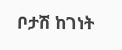ቦታሽ ከገነት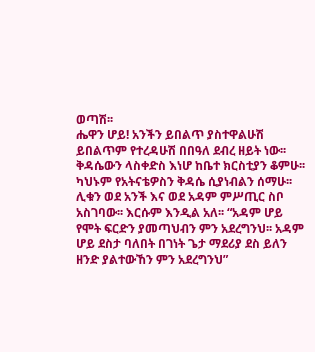ወጣሽ፡፡
ሔዋን ሆይ! አንችን ይበልጥ ያስተዋልሁሽ ይበልጥም የተረዳሁሽ በበዓለ ደብረ ዘይት ነው፡፡ ቅዳሴውን ላስቀድስ እነሆ ከቤተ ክርስቲያን ቆምሁ፡፡ ካህኑም የአትናቴዎስን ቅዳሴ ሲያነብልን ሰማሁ፡፡ ሊቁን ወደ አንች እና ወደ አዳም ምሥጢር ስቦ አስገባው፡፡ እርሱም እንዲል አለ፡፡ “አዳም ሆይ የሞት ፍርድን ያመጣህብን ምን አደረግንህ፡፡ አዳም ሆይ ደስታ ባለበት በገነት ጌታ ማደሪያ ደስ ይለን ዘንድ ያልተውኸን ምን አደረግንህ”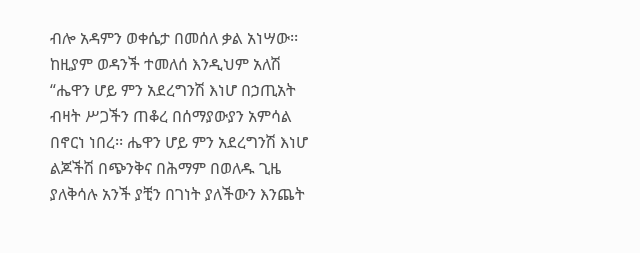ብሎ አዳምን ወቀሴታ በመሰለ ቃል አነሣው፡፡ ከዚያም ወዳንች ተመለሰ እንዲህም አለሽ “ሔዋን ሆይ ምን አደረግንሽ እነሆ በኃጢአት ብዛት ሥጋችን ጠቆረ በሰማያውያን አምሳል በኖርነ ነበረ፡፡ ሔዋን ሆይ ምን አደረግንሽ እነሆ ልጆችሽ በጭንቅና በሕማም በወለዱ ጊዜ ያለቅሳሉ አንች ያቺን በገነት ያለችውን እንጨት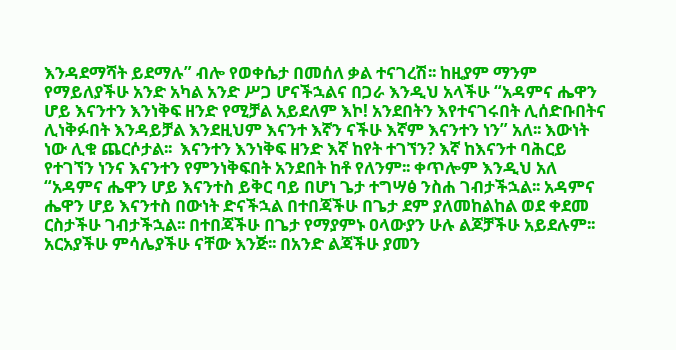እንዳደማሻት ይደማሉ” ብሎ የወቀሴታ በመሰለ ቃል ተናገረሽ፡፡ ከዚያም ማንም የማይለያችሁ አንድ አካል አንድ ሥጋ ሆናችኋልና በጋራ እንዲህ አላችሁ “አዳምና ሔዋን ሆይ እናንተን እንነቅፍ ዘንድ የሚቻል አይደለም እኮ! አንደበትን እየተናገሩበት ሊሰድቡበትና ሊነቅፉበት እንዳይቻል እንደዚህም እናንተ እኛን ናችሁ እኛም እናንተን ነን” አለ፡፡ እውነት ነው ሊቁ ጨርሶታል፡፡  እናንተን እንነቅፍ ዘንድ እኛ ከየት ተገኘን? እኛ ከእናንተ ባሕርይ የተገኘን ነንና እናንተን የምንነቅፍበት አንደበት ከቶ የለንም፡፡ ቀጥሎም እንዲህ አለ “አዳምና ሔዋን ሆይ እናንተስ ይቅር ባይ በሆነ ጌታ ተግሣፅ ንስሐ ገብታችኋል፡፡ አዳምና ሔዋን ሆይ እናንተስ በውነት ድናችኋል በተበጃችሁ በጌታ ደም ያለመከልከል ወደ ቀደመ ርስታችሁ ገብታችኋል፡፡ በተበጃችሁ በጌታ የማያምኑ ዐላውያን ሁሉ ልጆቻችሁ አይደሉም፡፡ አርአያችሁ ምሳሌያችሁ ናቸው እንጅ፡፡ በአንድ ልጃችሁ ያመን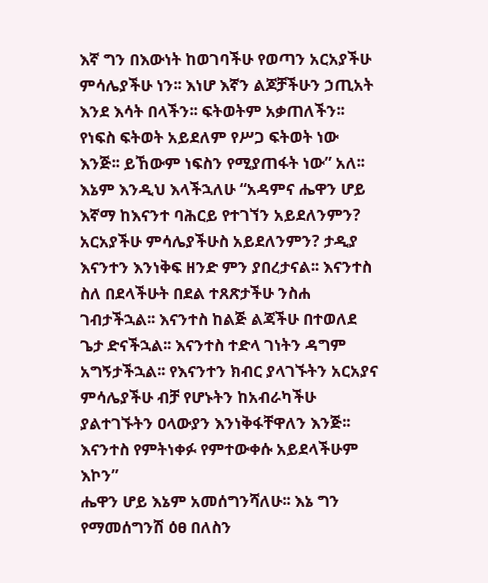እኛ ግን በእውነት ከወገባችሁ የወጣን አርአያችሁ ምሳሌያችሁ ነን፡፡ እነሆ እኛን ልጆቻችሁን ኃጢአት እንደ እሳት በላችን፡፡ ፍትወትም አቃጠለችን፡፡ የነፍስ ፍትወት አይደለም የሥጋ ፍትወት ነው እንጅ፡፡ ይኸውም ነፍስን የሚያጠፋት ነው” አለ፡፡ እኔም እንዲህ እላችኋለሁ “አዳምና ሔዋን ሆይ እኛማ ከእናንተ ባሕርይ የተገኘን አይደለንምን? አርአያችሁ ምሳሌያችሁስ አይደለንምን? ታዲያ እናንተን እንነቅፍ ዘንድ ምን ያበረታናል፡፡ እናንተስ ስለ በደላችሁት በደል ተጸጽታችሁ ንስሐ ገብታችኋል፡፡ እናንተስ ከልጅ ልጃችሁ በተወለደ ጌታ ድናችኋል፡፡ እናንተስ ተድላ ገነትን ዳግም አግኝታችኋል፡፡ የእናንተን ክብር ያላገኙትን አርአያና ምሳሌያችሁ ብቻ የሆኑትን ከአብራካችሁ ያልተገኙትን ዐላውያን እንነቅፋቸዋለን እንጅ፡፡ እናንተስ የምትነቀፉ የምተውቀሱ አይደላችሁም እኮን”
ሔዋን ሆይ እኔም አመሰግንሻለሁ፡፡ እኔ ግን የማመሰግንሽ ዕፀ በለስን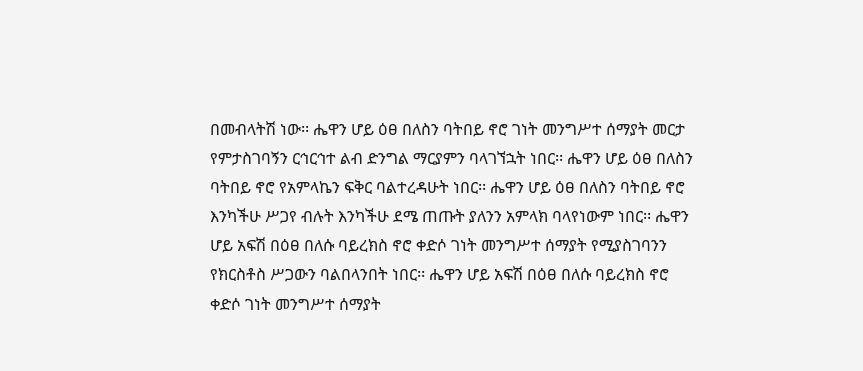በመብላትሽ ነው፡፡ ሔዋን ሆይ ዕፀ በለስን ባትበይ ኖሮ ገነት መንግሥተ ሰማያት መርታ የምታስገባኝን ርኅርኅተ ልብ ድንግል ማርያምን ባላገኘኋት ነበር፡፡ ሔዋን ሆይ ዕፀ በለስን ባትበይ ኖሮ የአምላኬን ፍቅር ባልተረዳሁት ነበር፡፡ ሔዋን ሆይ ዕፀ በለስን ባትበይ ኖሮ እንካችሁ ሥጋየ ብሉት እንካችሁ ደሜ ጠጡት ያለንን አምላክ ባላየነውም ነበር፡፡ ሔዋን ሆይ አፍሽ በዕፀ በለሱ ባይረክስ ኖሮ ቀድሶ ገነት መንግሥተ ሰማያት የሚያስገባንን የክርስቶስ ሥጋውን ባልበላንበት ነበር፡፡ ሔዋን ሆይ አፍሽ በዕፀ በለሱ ባይረክስ ኖሮ ቀድሶ ገነት መንግሥተ ሰማያት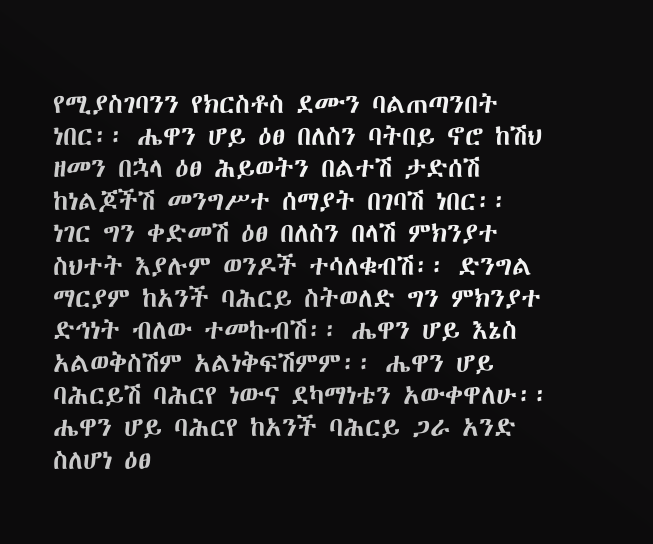የሚያስገባንን የክርስቶስ ደሙን ባልጠጣንበት ነበር፡፡ ሔዋን ሆይ ዕፀ በለስን ባትበይ ኖሮ ከሽህ ዘመን በኋላ ዕፀ ሕይወትን በልተሽ ታድሰሽ ከነልጆችሽ መንግሥተ ሰማያት በገባሽ ነበር፡፡ ነገር ግን ቀድመሽ ዕፀ በለስን በላሽ ምክንያተ ስህተት እያሉም ወንዶች ተሳለቁብሽ፡፡ ድንግል ማርያም ከአንች ባሕርይ ስትወለድ ግን ምክንያተ ድኅነት ብለው ተመኩብሽ፡፡ ሔዋን ሆይ እኔስ አልወቅስሽም አልነቅፍሽምም፡፡ ሔዋን ሆይ ባሕርይሽ ባሕርየ ነውና ደካማነቴን አውቀዋለሁ፡፡ ሔዋን ሆይ ባሕርየ ከአንች ባሕርይ ጋራ አንድ ስለሆነ ዕፀ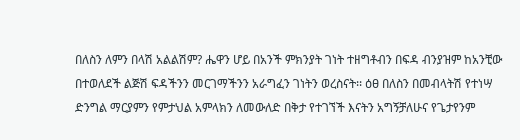በለስን ለምን በላሽ አልልሽም? ሔዋን ሆይ በአንች ምክንያት ገነት ተዘግቶብን በፍዳ ብንያዝም ከአንቺው በተወለደች ልጅሽ ፍዳችንን መርገማችንን አራግፈን ገነትን ወረስናት፡፡ ዕፀ በለስን በመብላትሽ የተነሣ ድንግል ማርያምን የምታህል አምላክን ለመውለድ በቅታ የተገኘች እናትን አግኝቻለሁና የጌታየንም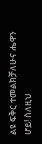ልዩ ፍቅር ተመልክቻለሁና ሔዋን ሆይ! ስለዚህ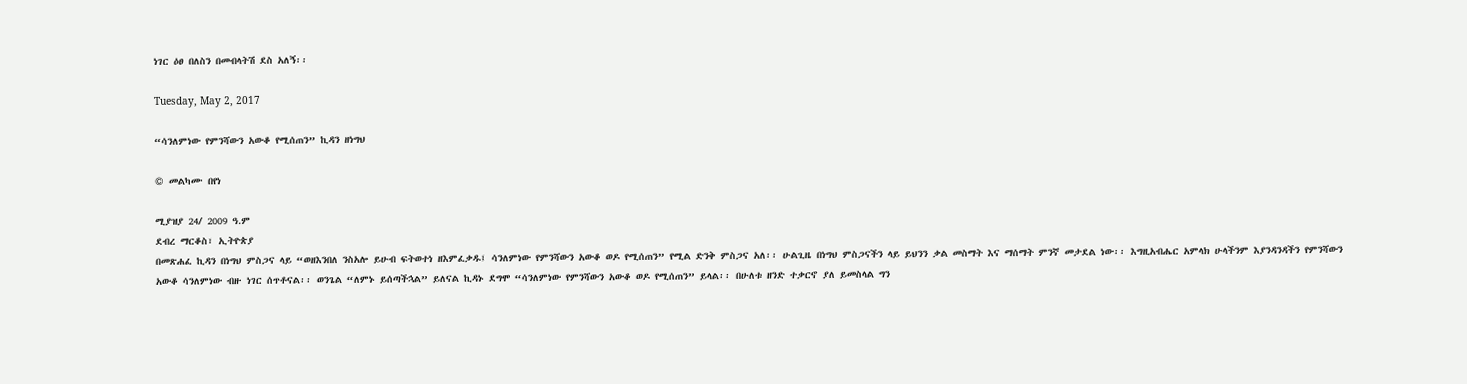ነገር ዕፀ በለስን በመብላትሽ ደስ አለኝ፡፡

Tuesday, May 2, 2017

“ሳንለምነው የምንሻውን አውቆ የሚሰጠን” ኪዳን ዘነግህ

© መልካሙ በየነ

ሚያዝያ 24/ 2009 ዓ.ም
ደብረ ማርቆስ፣ ኢትዮጵያ
በመጽሐፈ ኪዳን በነግህ ምስጋና ላይ “ወዘእንበለ ንስአሎ ይሁብ ፍትወተነ ዘእምፈቃዱ፤ ሳንለምነው የምንሻውን አውቆ ወዶ የሚሰጠን” የሚል ድንቅ ምስጋና አለ፡፡ ሁልጊዜ በነግህ ምስጋናችን ላይ ይህንን ቃል መስማት እና ማሰማት ምንኛ መታደል ነው፡፡ እግዚአብሔር አምላክ ሁላችንም እያንዳንዳችን የምንሻውን አውቆ ሳንለምነው ብዙ ነገር ሰጥቶናል፡፡ ወንጌል “ለምኑ ይሰጣችኋል” ይለናል ኪዳኑ ደግሞ “ሳንለምነው የምንሻውን አውቆ ወዶ የሚሰጠን” ይላል፡፡ በሁለቱ ዘንድ ተቃርኖ ያለ ይመስላል ግን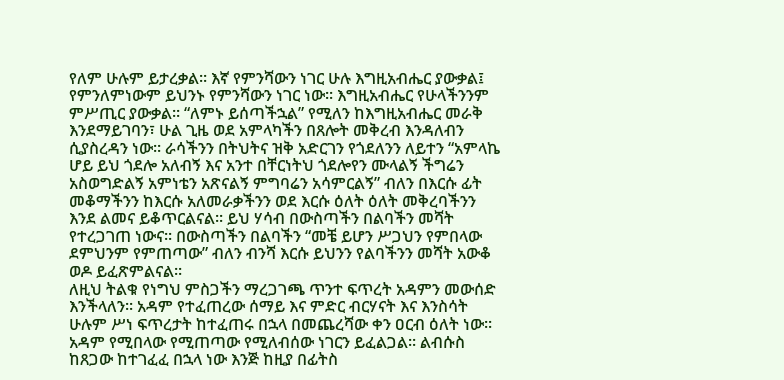የለም ሁሉም ይታረቃል፡፡ እኛ የምንሻውን ነገር ሁሉ እግዚአብሔር ያውቃል፤ የምንለምነውም ይህንኑ የምንሻውን ነገር ነው፡፡ እግዚአብሔር የሁላችንንም ምሥጢር ያውቃል፡፡ “ለምኑ ይሰጣችኋል” የሚለን ከእግዚአብሔር መራቅ እንደማይገባን፣ ሁል ጊዜ ወደ አምላካችን በጸሎት መቅረብ እንዳለብን ሲያስረዳን ነው፡፡ ራሳችንን በትህትና ዝቅ አድርገን የጎደለንን ለይተን “አምላኬ ሆይ ይህ ጎደሎ አለብኝ እና አንተ በቸርነትህ ጎደሎየን ሙላልኝ ችግሬን አስወግድልኝ አምነቴን አጽናልኝ ምግባሬን አሳምርልኝ” ብለን በእርሱ ፊት መቆማችንን ከእርሱ አለመራቃችንን ወደ እርሱ ዕለት ዕለት መቅረባችንን እንደ ልመና ይቆጥርልናል፡፡ ይህ ሃሳብ በውስጣችን በልባችን መሻት የተረጋገጠ ነውና፡፡ በውስጣችን በልባችን “መቼ ይሆን ሥጋህን የምበላው ደምህንም የምጠጣው” ብለን ብንሻ እርሱ ይህንን የልባችንን መሻት አውቆ ወዶ ይፈጽምልናል፡፡
ለዚህ ትልቁ የነግህ ምስጋችን ማረጋገጫ ጥንተ ፍጥረት አዳምን መውሰድ እንችላለን፡፡ አዳም የተፈጠረው ሰማይ እና ምድር ብርሃናት እና እንስሳት ሁሉም ሥነ ፍጥረታት ከተፈጠሩ በኋላ በመጨረሻው ቀን ዐርብ ዕለት ነው፡፡ አዳም የሚበላው የሚጠጣው የሚለብሰው ነገርን ይፈልጋል፡፡ ልብሱስ ከጸጋው ከተገፈፈ በኋላ ነው እንጅ ከዚያ በፊትስ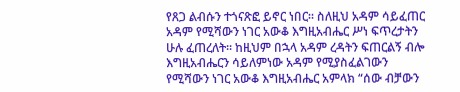የጸጋ ልብሱን ተጎናጽፎ ይኖር ነበር፡፡ ስለዚህ አዳም ሳይፈጠር አዳም የሚሻውን ነገር አውቆ እግዚአብሔር ሥነ ፍጥረታትን ሁሉ ፈጠረለት፡፡ ከዚህም በኋላ አዳም ረዳትን ፍጠርልኝ ብሎ እግዚአብሔርን ሳይለምነው አዳም የሚያስፈልገውን የሚሻውን ነገር አውቆ እግዚአብሔር አምላክ “ሰው ብቻውን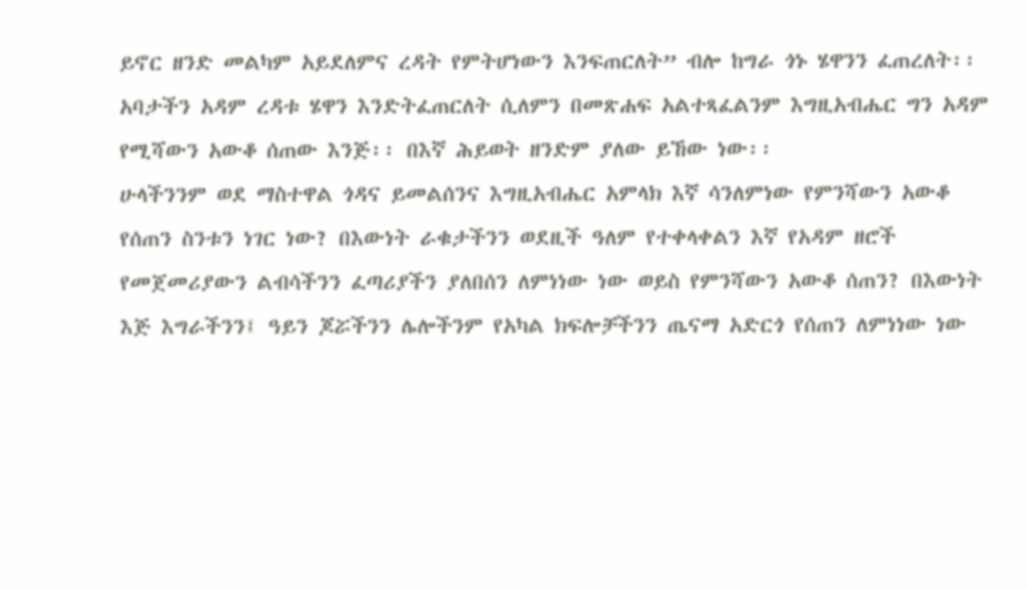ይኖር ዘንድ መልካም አይደለምና ረዳት የምትሆነውን እንፍጠርለት” ብሎ ከግራ ጎኑ ሄዋንን ፈጠረለት፡፡ አባታችን አዳም ረዳቱ ሄዋን እንድትፈጠርለት ሲለምን በመጽሐፍ አልተጻፈልንም እግዚአብሔር ግን አዳም የሚሻውን አውቆ ሰጠው እንጅ፡፡ በእኛ ሕይወት ዘንድም ያለው ይኸው ነው፡፡
ሁላችንንም ወደ ማስተዋል ጎዳና ይመልሰንና እግዚአብሔር አምላክ እኛ ሳንለምነው የምንሻውን አውቆ የሰጠን ስንቱን ነገር ነው? በእውነት ራቁታችንን ወደዚች ዓለም የተቀላቀልን እኛ የአዳም ዘሮች የመጀመሪያውን ልብሳችንን ፈጣሪያችን ያለበሰን ለምነነው ነው ወይስ የምንሻውን አውቆ ሰጠን? በእውነት እጅ እግራችንን፤ ዓይን ጆሯችንን ሌሎችንም የአካል ክፍሎቻችንን ጤናማ አድርጎ የሰጠን ለምነነው ነው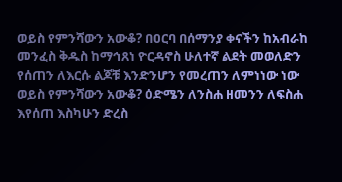ወይስ የምንሻውን አውቆ? በዐርባ በሰማንያ ቀናችን ከአብራከ መንፈስ ቅዱስ ከማኅጸነ ዮርዳኖስ ሁለተኛ ልደት መወለድን የሰጠን ለእርሱ ልጆቹ እንድንሆን የመረጠን ለምነነው ነው ወይስ የምንሻውን አውቆ? ዕድሜን ለንስሐ ዘመንን ለፍስሐ እየሰጠ እስካሁን ድረስ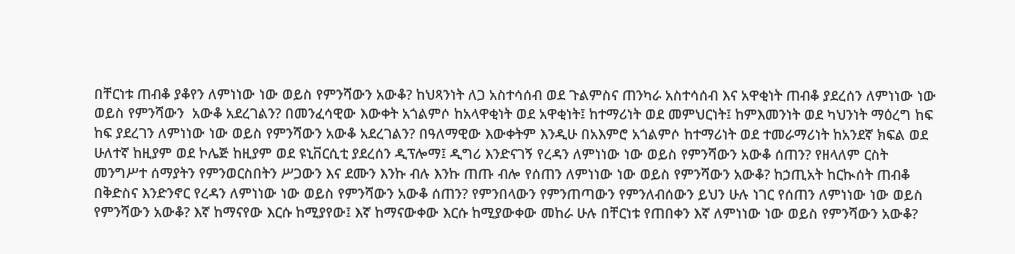በቸርነቱ ጠብቆ ያቆየን ለምነነው ነው ወይስ የምንሻውን አውቆ? ከህጻንነት ለጋ አስተሳሰብ ወደ ጉልምስና ጠንካራ አስተሳሰብ እና አዋቂነት ጠብቆ ያደረሰን ለምነነው ነው ወይስ የምንሻውን  አውቆ አደረገልን? በመንፈሳዊው እውቀት አጎልምሶ ከአላዋቂነት ወደ አዋቂነት፤ ከተማሪነት ወደ መምህርነት፤ ከምእመንነት ወደ ካህንነት ማዕረግ ከፍ ከፍ ያደረገን ለምነነው ነው ወይስ የምንሻውን አውቆ አደረገልን? በዓለማዊው እውቀትም እንዲሁ በአእምሮ አጎልምሶ ከተማሪነት ወደ ተመራማሪነት ከአንደኛ ክፍል ወደ ሁለተኛ ከዚያም ወደ ኮሌጅ ከዚያም ወደ ዩኒቨርሲቲ ያደረሰን ዲፕሎማ፤ ዲግሪ እንድናገኝ የረዳን ለምነነው ነው ወይስ የምንሻውን አውቆ ሰጠን? የዘላለም ርስት መንግሥተ ሰማያትን የምንወርስበትን ሥጋውን እና ደሙን እንኩ ብሉ እንኩ ጠጡ ብሎ የሰጠን ለምነነው ነው ወይስ የምንሻውን አውቆ? ከኃጢአት ከርኲሰት ጠብቆ በቅድስና እንድንኖር የረዳን ለምነነው ነው ወይስ የምንሻውን አውቆ ሰጠን? የምንበላውን የምንጠጣውን የምንለብሰውን ይህን ሁሉ ነገር የሰጠን ለምነነው ነው ወይስ የምንሻውን አውቆ? እኛ ከማናየው እርሱ ከሚያየው፤ እኛ ከማናውቀው እርሱ ከሚያውቀው መከራ ሁሉ በቸርነቱ የጠበቀን እኛ ለምነነው ነው ወይስ የምንሻውን አውቆ?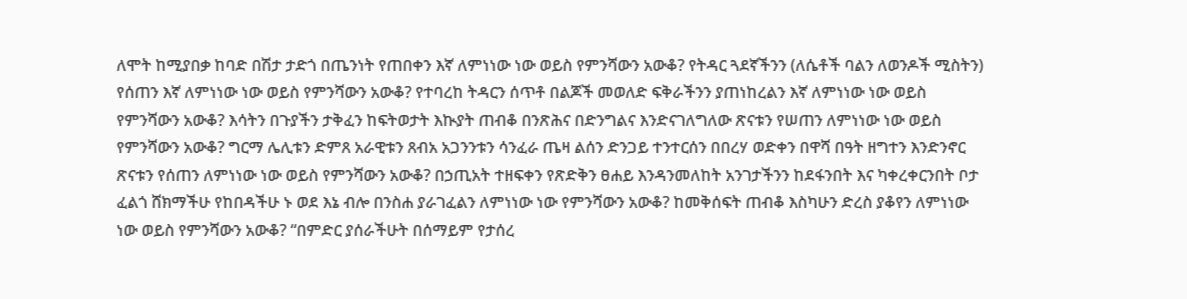ለሞት ከሚያበቃ ከባድ በሽታ ታድጎ በጤንነት የጠበቀን እኛ ለምነነው ነው ወይስ የምንሻውን አውቆ? የትዳር ጓደኛችንን (ለሴቶች ባልን ለወንዶች ሚስትን) የሰጠን እኛ ለምነነው ነው ወይስ የምንሻውን አውቆ? የተባረከ ትዳርን ሰጥቶ በልጆች መወለድ ፍቅራችንን ያጠነከረልን እኛ ለምነነው ነው ወይስ የምንሻውን አውቆ? እሳትን በጉያችን ታቅፈን ከፍትወታት እኲያት ጠብቆ በንጽሕና በድንግልና እንድናገለግለው ጽናቱን የሠጠን ለምነነው ነው ወይስ የምንሻውን አውቆ? ግርማ ሌሊቱን ድምጸ አራዊቱን ጸብአ አጋንንቱን ሳንፈራ ጤዛ ልሰን ድንጋይ ተንተርሰን በበረሃ ወድቀን በዋሻ በዓት ዘግተን እንድንኖር ጽናቱን የሰጠን ለምነነው ነው ወይስ የምንሻውን አውቆ? በኃጢአት ተዘፍቀን የጽድቅን ፀሐይ እንዳንመለከት አንገታችንን ከደፋንበት እና ካቀረቀርንበት ቦታ ፈልጎ ሸክማችሁ የከበዳችሁ ኑ ወደ እኔ ብሎ በንስሐ ያራገፈልን ለምነነው ነው የምንሻውን አውቆ? ከመቅሰፍት ጠብቆ እስካሁን ድረስ ያቆየን ለምነነው ነው ወይስ የምንሻውን አውቆ? “በምድር ያሰራችሁት በሰማይም የታሰረ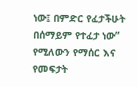ነው፤ በምድር የፈታችሁት በሰማይም የተፈታ ነው” የሚለውን የማሰር እና የመፍታት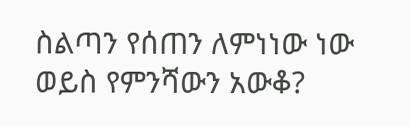ስልጣን የሰጠን ለምነነው ነው ወይስ የምንሻውን አውቆ?